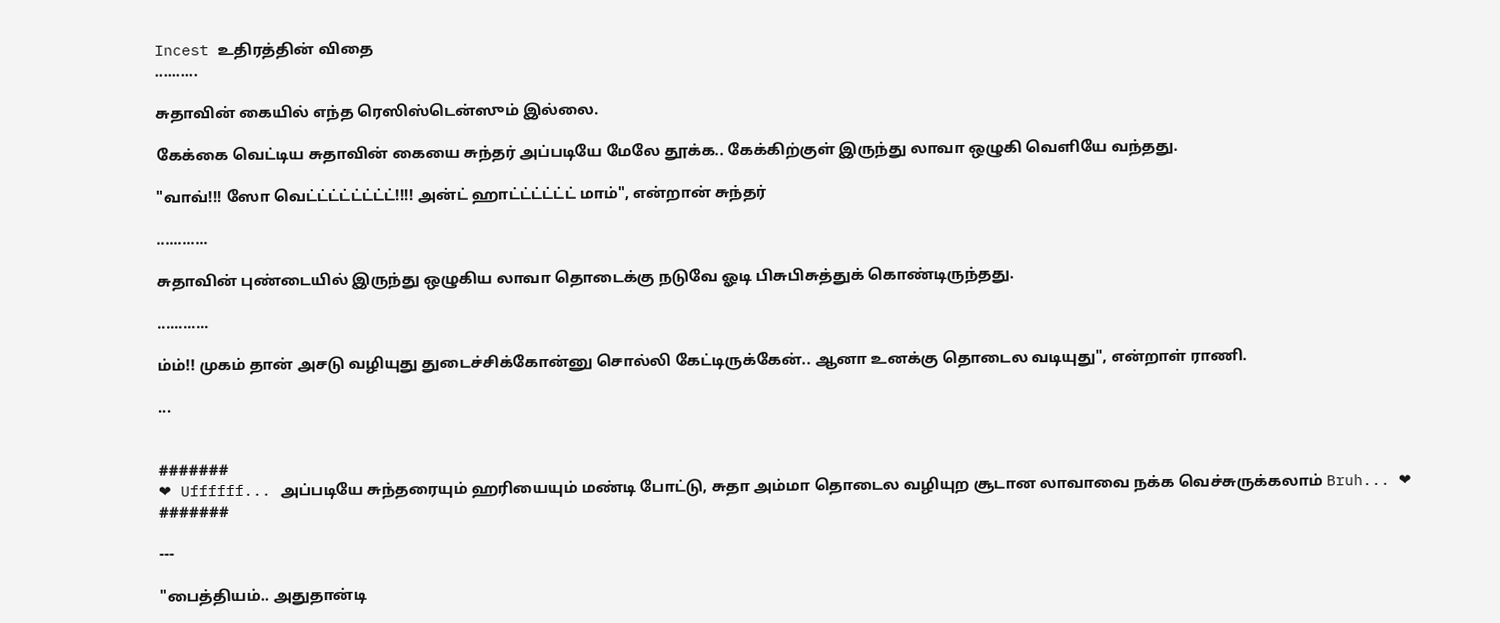Incest உதிரத்தின் விதை
..........

சுதாவின் கையில் எந்த ரெஸிஸ்டென்ஸும் இல்லை.

கேக்கை வெட்டிய சுதாவின் கையை சுந்தர் அப்படியே மேலே தூக்க.. கேக்கிற்குள் இருந்து லாவா ஒழுகி வெளியே வந்தது.

"வாவ்!!! ஸோ வெட்ட்ட்ட்ட்ட்ட்ட்!!!! அன்ட் ஹாட்ட்ட்ட்ட்ட் மாம்", என்றான் சுந்தர்

............

சுதாவின் புண்டையில் இருந்து ஒழுகிய லாவா தொடைக்கு நடுவே ஓடி பிசுபிசுத்துக் கொண்டிருந்தது.

............

ம்ம்!! முகம் தான் அசடு வழியுது துடைச்சிக்கோன்னு சொல்லி கேட்டிருக்கேன்.. ஆனா உனக்கு தொடைல வடியுது", என்றாள் ராணி.

...


#######
❤ Uffffff... அப்படியே சுந்தரையும் ஹரியையும் மண்டி போட்டு, சுதா அம்மா தொடைல வழியுற சூடான லாவாவை நக்க வெச்சுருக்கலாம் Bruh... ❤
#######

---

"பைத்தியம்.. அதுதான்டி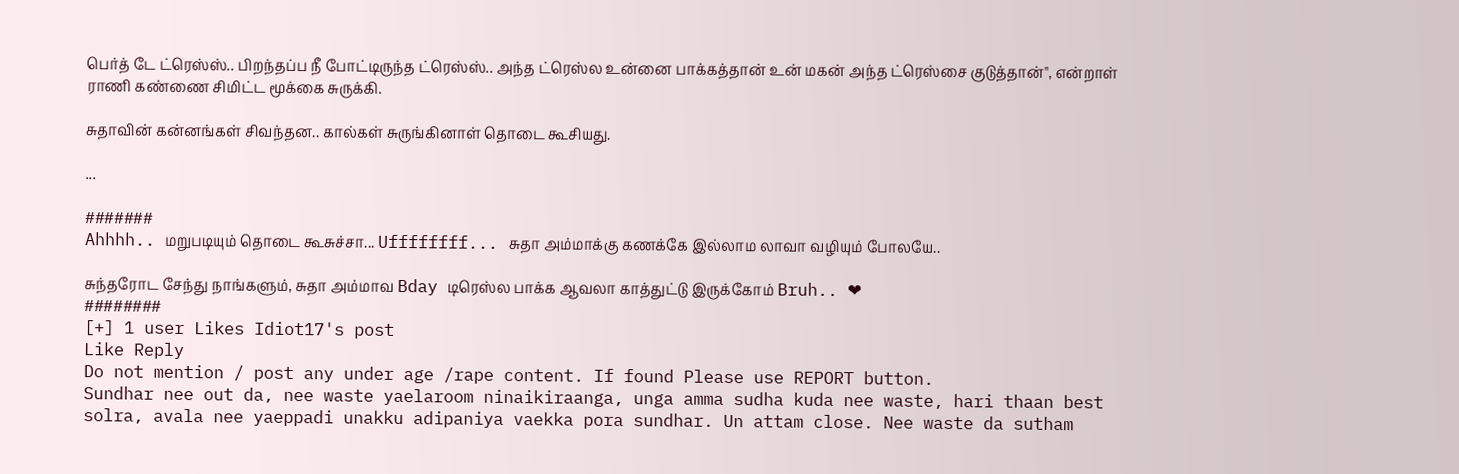பெர்த் டே ட்ரெஸ்ஸ்.. பிறந்தப்ப நீ போட்டிருந்த ட்ரெஸ்ஸ்.. அந்த ட்ரெஸ்ல உன்னை பாக்கத்தான் உன் மகன் அந்த ட்ரெஸ்சை குடுத்தான்", என்றாள் ராணி கண்ணை சிமிட்ட மூக்கை சுருக்கி.

சுதாவின் கன்னங்கள் சிவந்தன.. கால்கள் சுருங்கினாள் தொடை கூசியது.

...

#######
Ahhhh.. மறுபடியும் தொடை கூசுச்சா... Uffffffff... சுதா அம்மாக்கு கணக்கே இல்லாம லாவா வழியும் போலயே..

சுந்தரோட சேந்து நாங்களும், சுதா அம்மாவ Bday டிரெஸ்ல பாக்க ஆவலா காத்துட்டு இருக்கோம் Bruh.. ❤
########
[+] 1 user Likes Idiot17's post
Like Reply
Do not mention / post any under age /rape content. If found Please use REPORT button.
Sundhar nee out da, nee waste yaelaroom ninaikiraanga, unga amma sudha kuda nee waste, hari thaan best solra, avala nee yaeppadi unakku adipaniya vaekka pora sundhar. Un attam close. Nee waste da sutham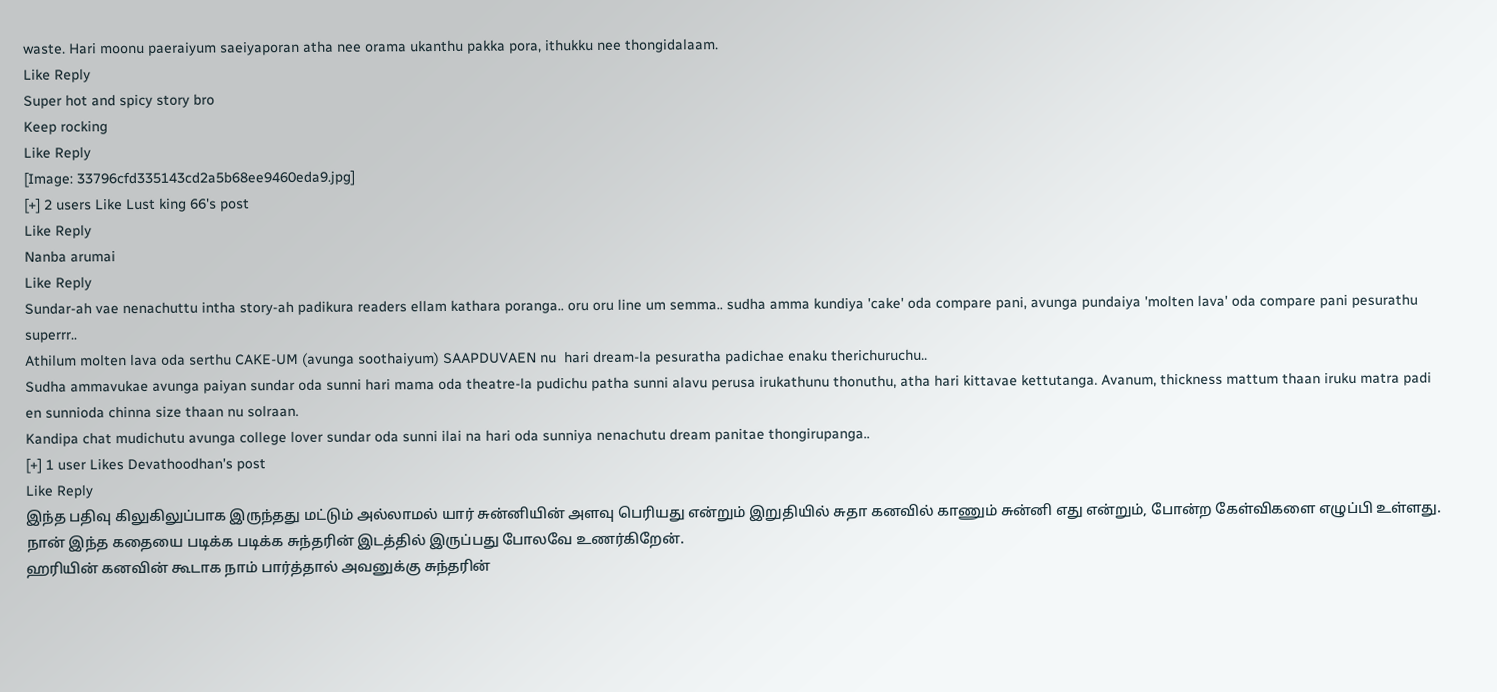waste. Hari moonu paeraiyum saeiyaporan atha nee orama ukanthu pakka pora, ithukku nee thongidalaam.
Like Reply
Super hot and spicy story bro
Keep rocking
Like Reply
[Image: 33796cfd335143cd2a5b68ee9460eda9.jpg]
[+] 2 users Like Lust king 66's post
Like Reply
Nanba arumai
Like Reply
Sundar-ah vae nenachuttu intha story-ah padikura readers ellam kathara poranga.. oru oru line um semma.. sudha amma kundiya 'cake' oda compare pani, avunga pundaiya 'molten lava' oda compare pani pesurathu superrr..
Athilum molten lava oda serthu CAKE-UM (avunga soothaiyum) SAAPDUVAEN nu  hari dream-la pesuratha padichae enaku therichuruchu..
Sudha ammavukae avunga paiyan sundar oda sunni hari mama oda theatre-la pudichu patha sunni alavu perusa irukathunu thonuthu, atha hari kittavae kettutanga. Avanum, thickness mattum thaan iruku matra padi en sunnioda chinna size thaan nu solraan.
Kandipa chat mudichutu avunga college lover sundar oda sunni ilai na hari oda sunniya nenachutu dream panitae thongirupanga..
[+] 1 user Likes Devathoodhan's post
Like Reply
இந்த பதிவு கிலுகிலுப்பாக இருந்தது மட்டும் அல்லாமல் யார் சுன்னியின் அளவு பெரியது என்றும் இறுதியில் சுதா கனவில் காணும் சுன்னி எது என்றும், போன்ற கேள்விகளை எழுப்பி உள்ளது. நான் இந்த கதையை படிக்க படிக்க சுந்தரின் இடத்தில் இருப்பது போலவே உணர்கிறேன்.
ஹரியின் கனவின் கூடாக நாம் பார்த்தால் அவனுக்கு சுந்தரின்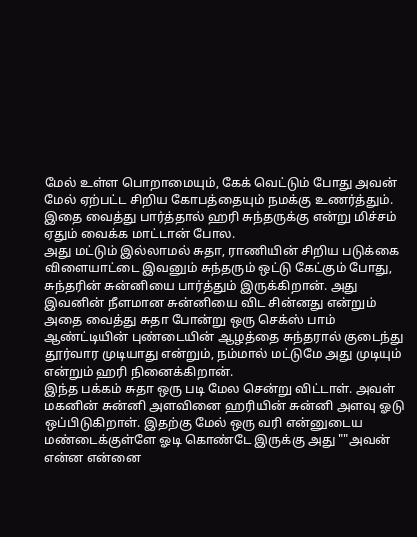மேல் உள்ள பொறாமையும், கேக் வெட்டும் போது அவன் மேல் ஏற்பட்ட சிறிய கோபத்தையும் நமக்கு உணர்த்தும். இதை வைத்து பார்த்தால் ஹரி சுந்தருக்கு என்று மிச்சம் ஏதும் வைக்க மாட்டான் போல.
அது மட்டும் இல்லாமல் சுதா, ராணியின் சிறிய படுக்கை விளையாட்டை இவனும் சுந்தரும் ஒட்டு கேட்கும் போது, சுந்தரின் சுன்னியை பார்த்தும் இருக்கிறான். அது இவனின் நீளமான சுன்னியை விட சின்னது என்றும் அதை வைத்து சுதா போன்று ஒரு செக்ஸ் பாம் ஆண்ட்டியின் புண்டையின் ஆழத்தை சுந்தரால் குடைந்து தூர்வார முடியாது என்றும், நம்மால் மட்டுமே அது முடியும் என்றும் ஹரி நினைக்கிறான்.
இந்த பக்கம் சுதா ஒரு படி மேல சென்று விட்டாள். அவள் மகனின் சுன்னி அளவினை ஹரியின் சுன்னி அளவு ஓடு ஒப்பிடுகிறாள். இதற்கு மேல் ஒரு வரி என்னுடைய மண்டைக்குள்ளே ஓடி கொண்டே இருக்கு அது ""அவன் என்ன என்னை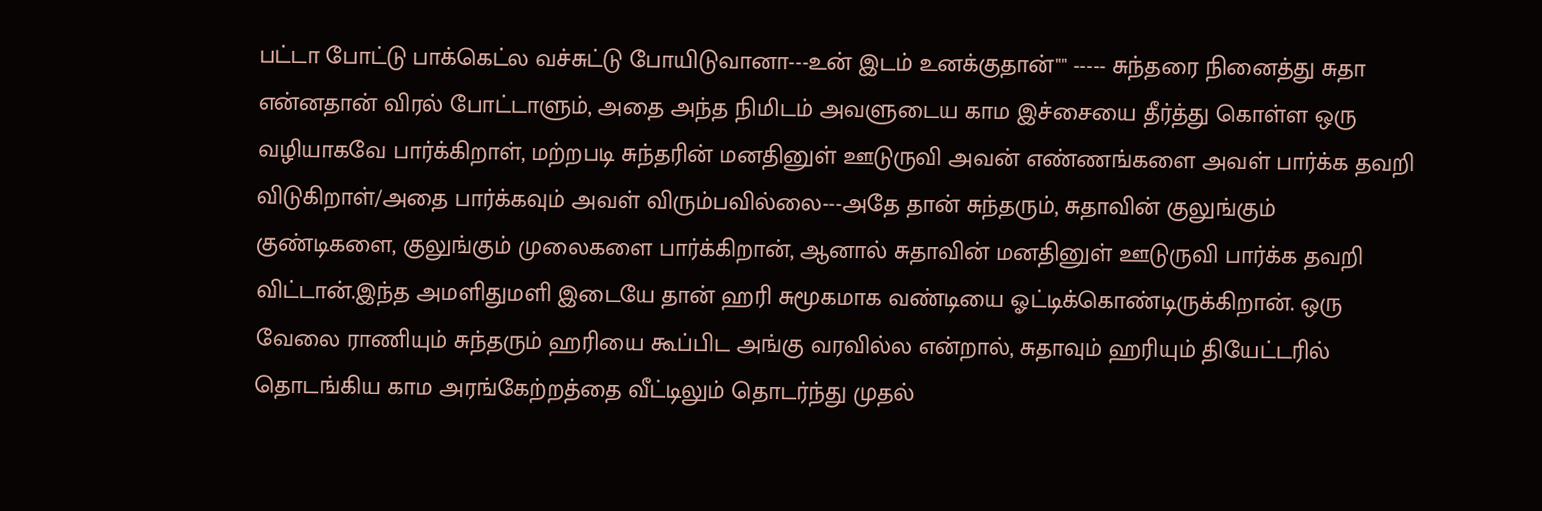பட்டா போட்டு பாக்கெட்ல வச்சுட்டு போயிடுவானா---உன் இடம் உனக்குதான்"" ----- சுந்தரை நினைத்து சுதா என்னதான் விரல் போட்டாளும், அதை அந்த நிமிடம் அவளுடைய காம இச்சையை தீர்த்து கொள்ள ஒரு வழியாகவே பார்க்கிறாள், மற்றபடி சுந்தரின் மனதினுள் ஊடுருவி அவன் எண்ணங்களை அவள் பார்க்க தவறி விடுகிறாள்/அதை பார்க்கவும் அவள் விரும்பவில்லை---அதே தான் சுந்தரும், சுதாவின் குலுங்கும் குண்டிகளை, குலுங்கும் முலைகளை பார்க்கிறான், ஆனால் சுதாவின் மனதினுள் ஊடுருவி பார்க்க தவறி விட்டான்.இந்த அமளிதுமளி இடையே தான் ஹரி சுமூகமாக வண்டியை ஓட்டிக்கொண்டிருக்கிறான். ஒரு வேலை ராணியும் சுந்தரும் ஹரியை கூப்பிட அங்கு வரவில்ல என்றால், சுதாவும் ஹரியும் தியேட்டரில் தொடங்கிய காம அரங்கேற்றத்தை வீட்டிலும் தொடர்ந்து முதல்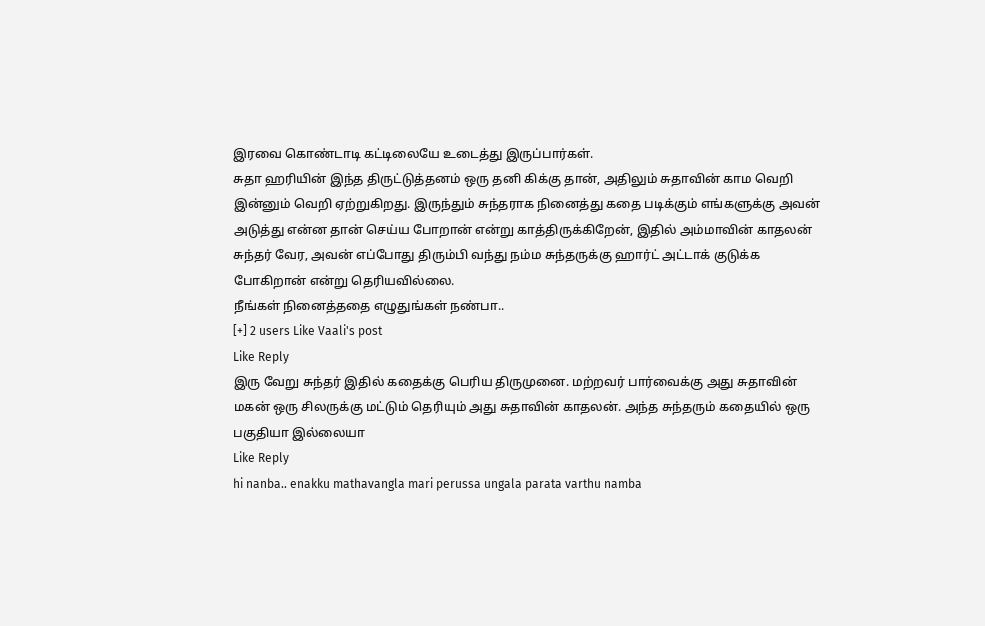இரவை கொண்டாடி கட்டிலையே உடைத்து இருப்பார்கள்.
சுதா ஹரியின் இந்த திருட்டுத்தனம் ஒரு தனி கிக்கு தான், அதிலும் சுதாவின் காம வெறி இன்னும் வெறி ஏற்றுகிறது. இருந்தும் சுந்தராக நினைத்து கதை படிக்கும் எங்களுக்கு அவன் அடுத்து என்ன தான் செய்ய போறான் என்று காத்திருக்கிறேன், இதில் அம்மாவின் காதலன் சுந்தர் வேர, அவன் எப்போது திரும்பி வந்து நம்ம சுந்தருக்கு ஹார்ட் அட்டாக் குடுக்க போகிறான் என்று தெரியவில்லை.
நீங்கள் நினைத்ததை எழுதுங்கள் நண்பா..
[+] 2 users Like Vaali's post
Like Reply
இரு வேறு சுந்தர் இதில் கதைக்கு பெரிய திருமுனை. மற்றவர் பார்வைக்கு அது சுதாவின் மகன் ஒரு சிலருக்கு மட்டும் தெரியும் அது சுதாவின் காதலன். அந்த சுந்தரும் கதையில் ஒரு பகுதியா இல்லையா
Like Reply
hi nanba.. enakku mathavangla mari perussa ungala parata varthu namba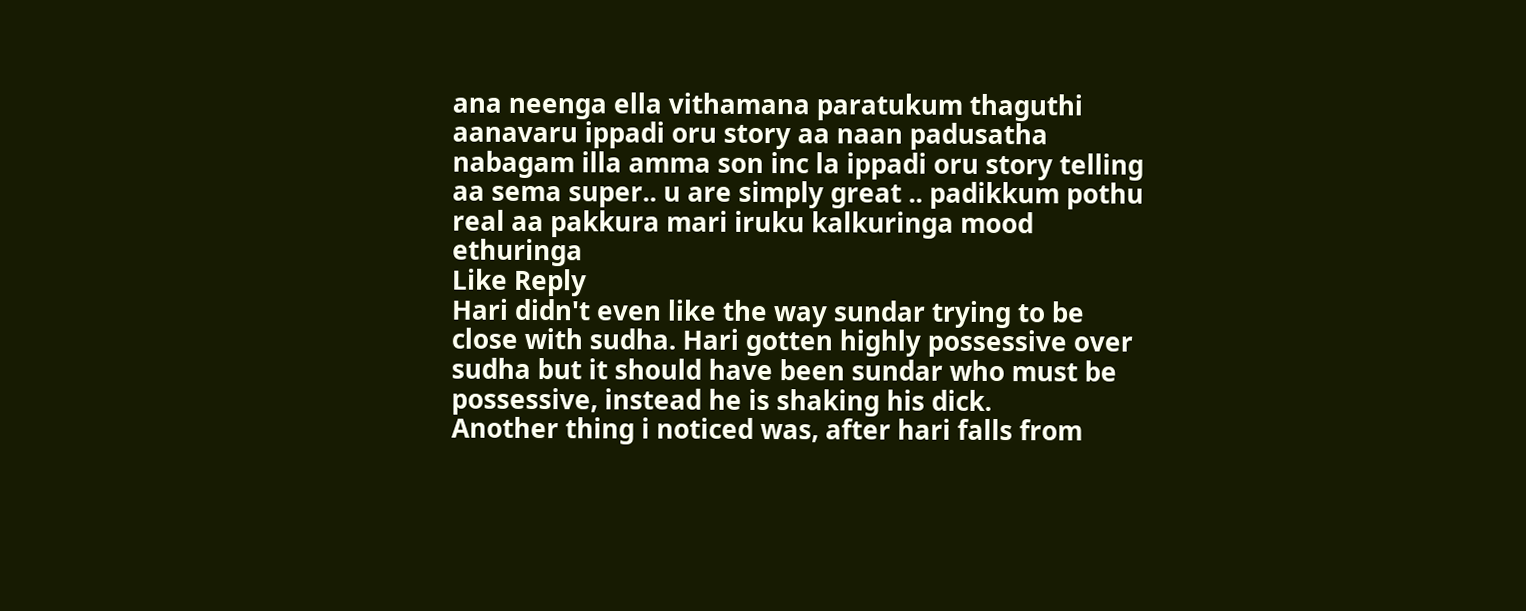ana neenga ella vithamana paratukum thaguthi aanavaru ippadi oru story aa naan padusatha nabagam illa amma son inc la ippadi oru story telling aa sema super.. u are simply great .. padikkum pothu real aa pakkura mari iruku kalkuringa mood ethuringa
Like Reply
Hari didn't even like the way sundar trying to be close with sudha. Hari gotten highly possessive over sudha but it should have been sundar who must be possessive, instead he is shaking his dick.
Another thing i noticed was, after hari falls from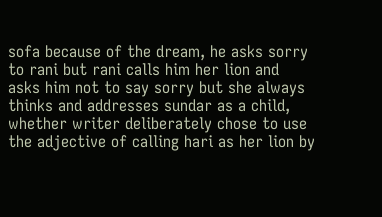sofa because of the dream, he asks sorry to rani but rani calls him her lion and asks him not to say sorry but she always thinks and addresses sundar as a child, whether writer deliberately chose to use the adjective of calling hari as her lion by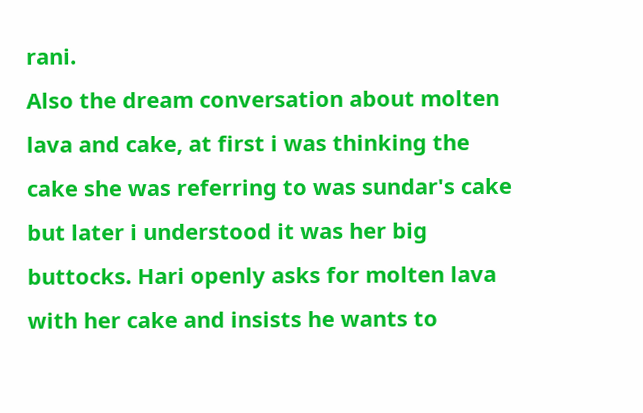rani.
Also the dream conversation about molten lava and cake, at first i was thinking the cake she was referring to was sundar's cake but later i understood it was her big buttocks. Hari openly asks for molten lava with her cake and insists he wants to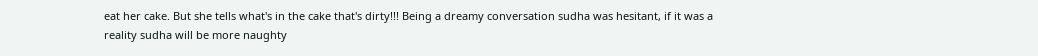eat her cake. But she tells what's in the cake that's dirty!!! Being a dreamy conversation sudha was hesitant, if it was a reality sudha will be more naughty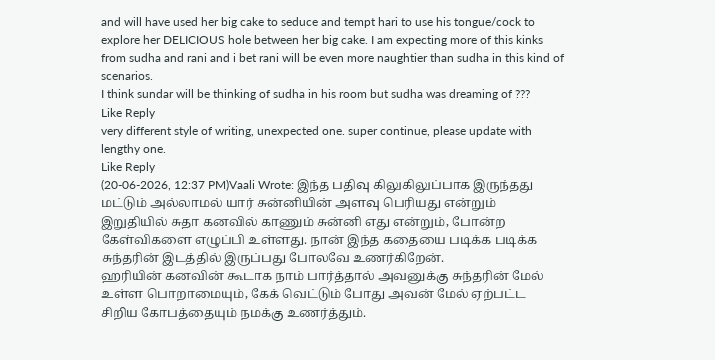and will have used her big cake to seduce and tempt hari to use his tongue/cock to explore her DELICIOUS hole between her big cake. I am expecting more of this kinks from sudha and rani and i bet rani will be even more naughtier than sudha in this kind of scenarios.
I think sundar will be thinking of sudha in his room but sudha was dreaming of ???
Like Reply
very different style of writing, unexpected one. super continue, please update with lengthy one.
Like Reply
(20-06-2026, 12:37 PM)Vaali Wrote: இந்த பதிவு கிலுகிலுப்பாக இருந்தது மட்டும் அல்லாமல் யார் சுன்னியின் அளவு பெரியது என்றும் இறுதியில் சுதா கனவில் காணும் சுன்னி எது என்றும், போன்ற கேள்விகளை எழுப்பி உள்ளது. நான் இந்த கதையை படிக்க படிக்க சுந்தரின் இடத்தில் இருப்பது போலவே உணர்கிறேன்.
ஹரியின் கனவின் கூடாக நாம் பார்த்தால் அவனுக்கு சுந்தரின் மேல் உள்ள பொறாமையும், கேக் வெட்டும் போது அவன் மேல் ஏற்பட்ட சிறிய கோபத்தையும் நமக்கு உணர்த்தும்.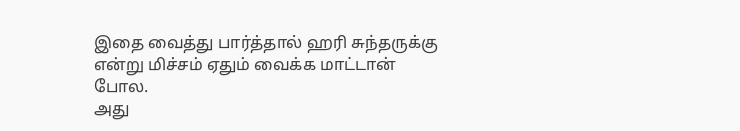இதை வைத்து பார்த்தால் ஹரி சுந்தருக்கு என்று மிச்சம் ஏதும் வைக்க மாட்டான் போல.
அது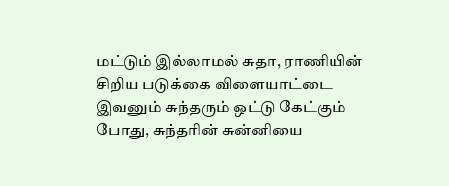மட்டும் இல்லாமல் சுதா, ராணியின் சிறிய படுக்கை விளையாட்டை இவனும் சுந்தரும் ஒட்டு கேட்கும் போது, சுந்தரின் சுன்னியை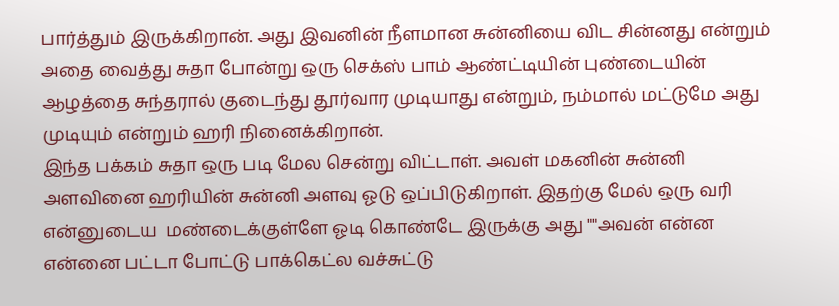பார்த்தும் இருக்கிறான். அது இவனின் நீளமான சுன்னியை விட சின்னது என்றும் அதை வைத்து சுதா போன்று ஒரு செக்ஸ் பாம் ஆண்ட்டியின் புண்டையின் ஆழத்தை சுந்தரால் குடைந்து தூர்வார முடியாது என்றும், நம்மால் மட்டுமே அது முடியும் என்றும் ஹரி நினைக்கிறான்.
இந்த பக்கம் சுதா ஒரு படி மேல சென்று விட்டாள். அவள் மகனின் சுன்னி அளவினை ஹரியின் சுன்னி அளவு ஓடு ஒப்பிடுகிறாள். இதற்கு மேல் ஒரு வரி என்னுடைய  மண்டைக்குள்ளே ஓடி கொண்டே இருக்கு அது ""அவன் என்ன என்னை பட்டா போட்டு பாக்கெட்ல வச்சுட்டு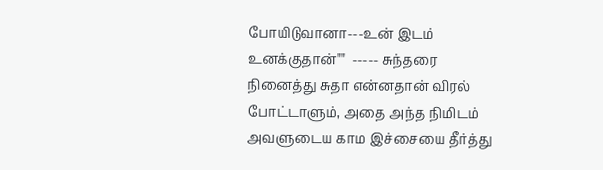போயிடுவானா---உன் இடம் உனக்குதான்""  ----- சுந்தரை நினைத்து சுதா என்னதான் விரல் போட்டாளும், அதை அந்த நிமிடம் அவளுடைய காம இச்சையை தீர்த்து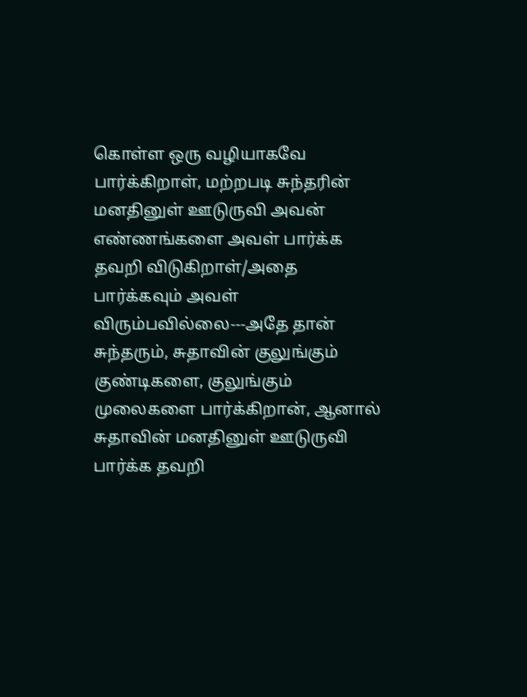கொள்ள ஒரு வழியாகவே பார்க்கிறாள், மற்றபடி சுந்தரின் மனதினுள் ஊடுருவி அவன் எண்ணங்களை அவள் பார்க்க தவறி விடுகிறாள்/அதை பார்க்கவும் அவள் விரும்பவில்லை---அதே தான் சுந்தரும், சுதாவின் குலுங்கும் குண்டிகளை, குலுங்கும் முலைகளை பார்க்கிறான், ஆனால் சுதாவின் மனதினுள் ஊடுருவி பார்க்க தவறி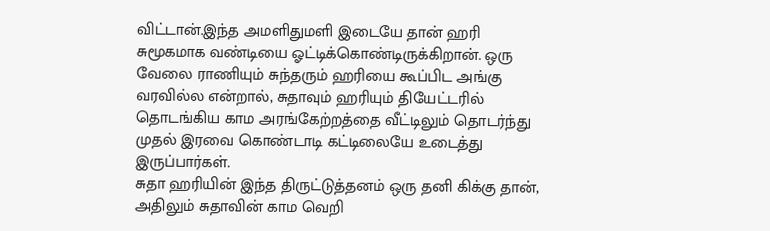விட்டான்.இந்த அமளிதுமளி இடையே தான் ஹரி சுமூகமாக வண்டியை ஓட்டிக்கொண்டிருக்கிறான். ஒரு வேலை ராணியும் சுந்தரும் ஹரியை கூப்பிட அங்கு வரவில்ல என்றால், சுதாவும் ஹரியும் தியேட்டரில் தொடங்கிய காம அரங்கேற்றத்தை வீட்டிலும் தொடர்ந்து முதல் இரவை கொண்டாடி கட்டிலையே உடைத்து இருப்பார்கள்.
சுதா ஹரியின் இந்த திருட்டுத்தனம் ஒரு தனி கிக்கு தான், அதிலும் சுதாவின் காம வெறி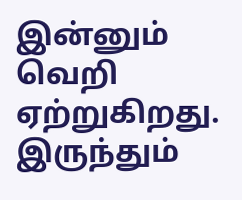இன்னும் வெறி ஏற்றுகிறது. இருந்தும்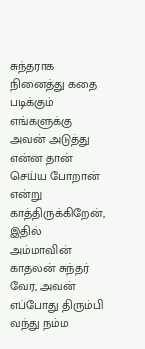சுந்தராக நினைத்து கதை படிக்கும் எங்களுக்கு அவன் அடுத்து என்ன தான் செய்ய போறான் என்று காத்திருக்கிறேன், இதில் அம்மாவின் காதலன் சுந்தர் வேர, அவன் எப்போது திரும்பி வந்து நம்ம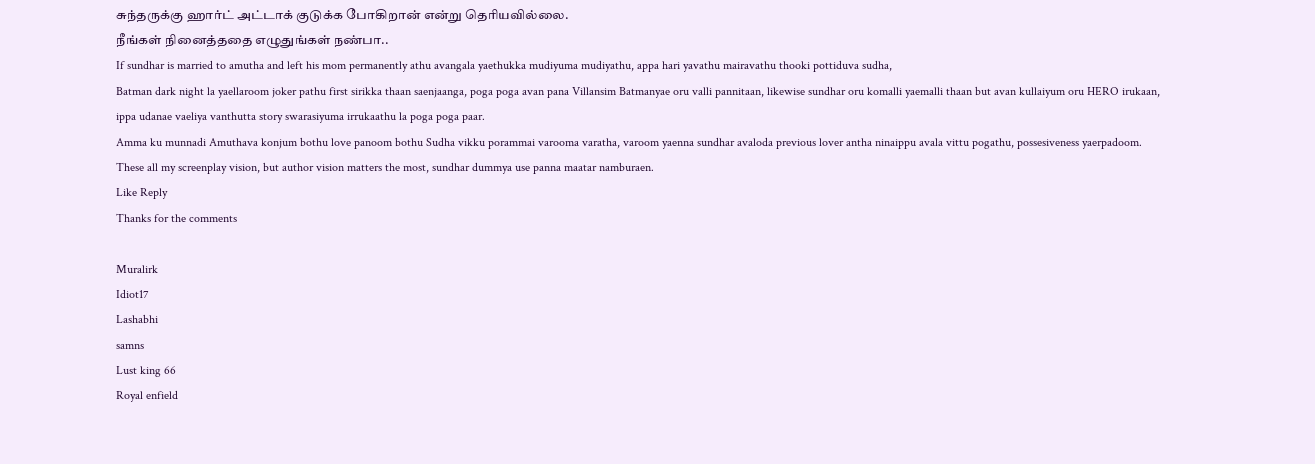சுந்தருக்கு ஹார்ட் அட்டாக் குடுக்க போகிறான் என்று தெரியவில்லை.
நீங்கள் நினைத்ததை எழுதுங்கள் நண்பா..
If sundhar is married to amutha and left his mom permanently athu avangala yaethukka mudiyuma mudiyathu, appa hari yavathu mairavathu thooki pottiduva sudha,
Batman dark night la yaellaroom joker pathu first sirikka thaan saenjaanga, poga poga avan pana Villansim Batmanyae oru valli pannitaan, likewise sundhar oru komalli yaemalli thaan but avan kullaiyum oru HERO irukaan, ippa udanae vaeliya vanthutta story swarasiyuma irrukaathu la poga poga paar.
Amma ku munnadi Amuthava konjum bothu love panoom bothu Sudha vikku porammai varooma varatha, varoom yaenna sundhar avaloda previous lover antha ninaippu avala vittu pogathu, possesiveness yaerpadoom.
These all my screenplay vision, but author vision matters the most, sundhar dummya use panna maatar namburaen.
Like Reply
Thanks for the comments

Muralirk
Idiot17
Lashabhi
samns
Lust king 66
Royal enfield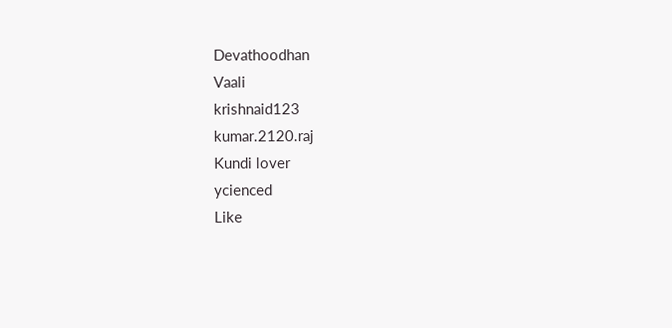Devathoodhan
Vaali
krishnaid123
kumar.2120.raj
Kundi lover
ycienced
Like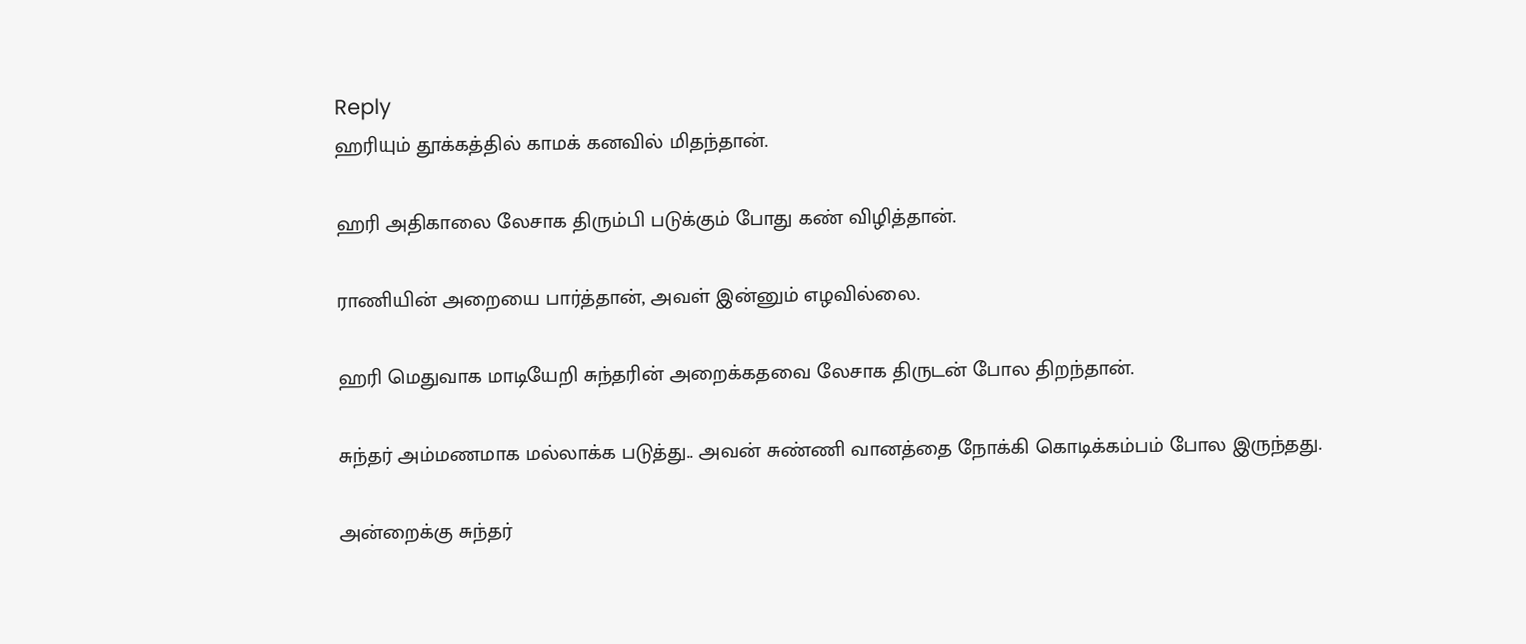Reply
ஹரியும் தூக்கத்தில் காமக் கனவில் மிதந்தான்.

ஹரி அதிகாலை லேசாக திரும்பி படுக்கும் போது கண் விழித்தான்.

ராணியின் அறையை பார்த்தான், அவள் இன்னும் எழவில்லை.

ஹரி மெதுவாக மாடியேறி சுந்தரின் அறைக்கதவை லேசாக திருடன் போல திறந்தான்.

சுந்தர் அம்மணமாக மல்லாக்க படுத்து.. அவன் சுண்ணி வானத்தை நோக்கி கொடிக்கம்பம் போல இருந்தது.

அன்றைக்கு சுந்தர்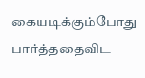கையடிக்கும்போது பார்த்ததைவிட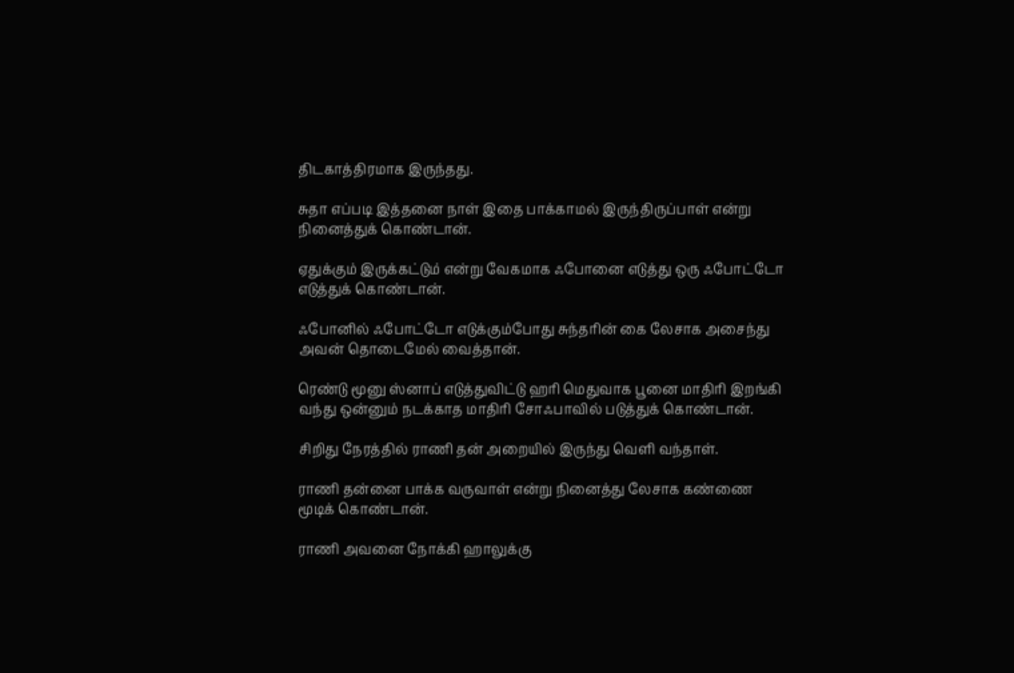திடகாத்திரமாக இருந்தது.

சுதா எப்படி இத்தனை நாள் இதை பாக்காமல் இருந்திருப்பாள் என்று நினைத்துக் கொண்டான்.

ஏதுக்கும் இருக்கட்டும் என்று வேகமாக ஃபோனை எடுத்து ஒரு ஃபோட்டோ எடுத்துக் கொண்டான்.

ஃபோனில் ஃபோட்டோ எடுக்கும்போது சுந்தரின் கை லேசாக அசைந்து அவன் தொடைமேல் வைத்தான்.

ரெண்டு மூனு ஸ்னாப் எடுத்துவிட்டு ஹரி மெதுவாக பூனை மாதிரி இறங்கி வந்து ஒன்னும் நடக்காத மாதிரி சோஃபாவில் படுத்துக் கொண்டான்.

சிறிது நேரத்தில் ராணி தன் அறையில் இருந்து வெளி வந்தாள்.

ராணி தன்னை பாக்க வருவாள் என்று நினைத்து லேசாக கண்ணை மூடிக் கொண்டான்.

ராணி அவனை நோக்கி ஹாலுக்கு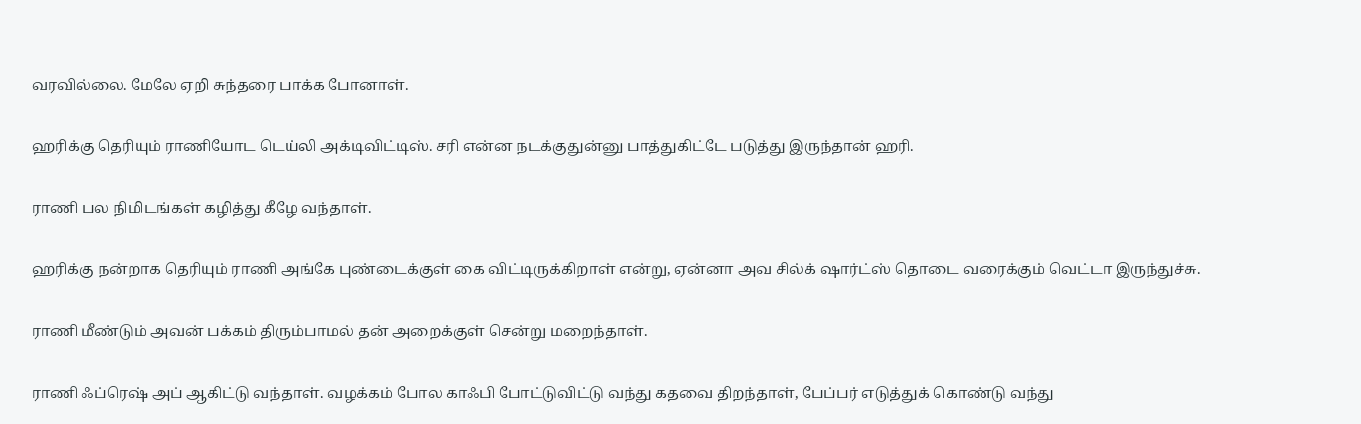வரவில்லை. மேலே ஏறி சுந்தரை பாக்க போனாள்.

ஹரிக்கு தெரியும் ராணியோட டெய்லி அக்டிவிட்டிஸ். சரி என்ன நடக்குதுன்னு பாத்துகிட்டே படுத்து இருந்தான் ஹரி.

ராணி பல நிமிடங்கள் கழித்து கீழே வந்தாள்.

ஹரிக்கு நன்றாக தெரியும் ராணி அங்கே புண்டைக்குள் கை விட்டிருக்கிறாள் என்று, ஏன்னா அவ சில்க் ஷார்ட்ஸ் தொடை வரைக்கும் வெட்டா இருந்துச்சு.

ராணி மீண்டும் அவன் பக்கம் திரும்பாமல் தன் அறைக்குள் சென்று மறைந்தாள்.

ராணி ஃப்ரெஷ் அப் ஆகிட்டு வந்தாள். வழக்கம் போல காஃபி போட்டுவிட்டு வந்து கதவை திறந்தாள், பேப்பர் எடுத்துக் கொண்டு வந்து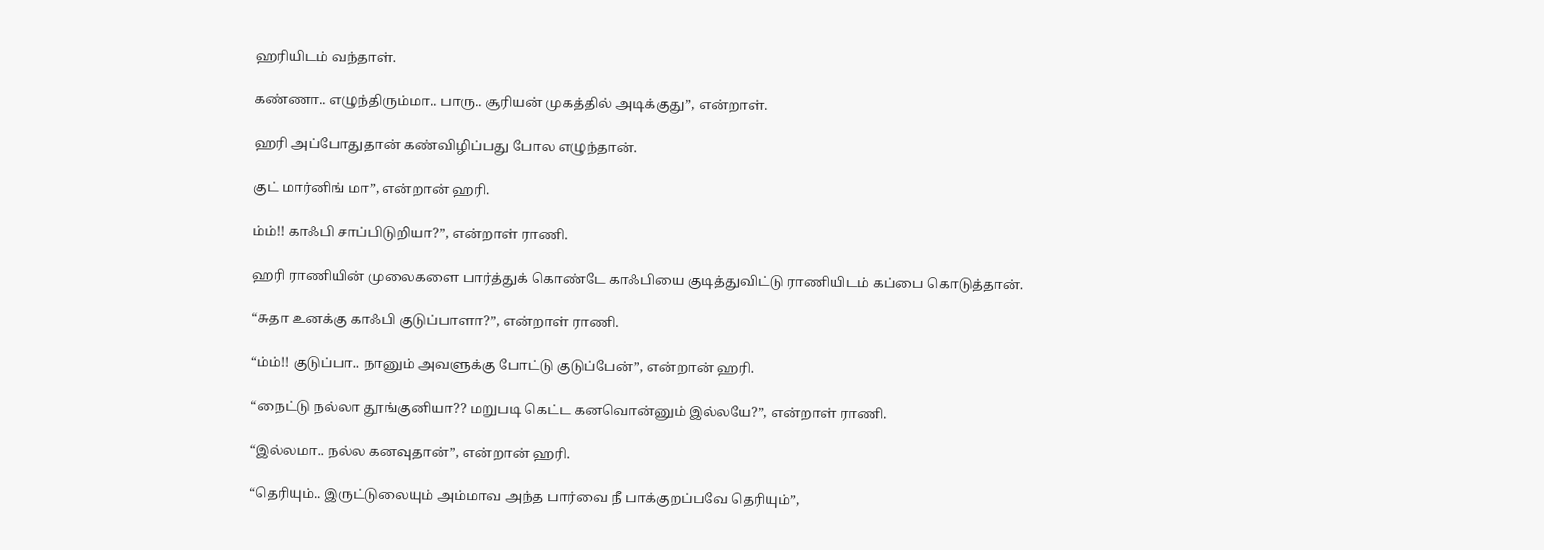ஹரியிடம் வந்தாள்.

கண்ணா.. எழுந்திரும்மா.. பாரு.. சூரியன் முகத்தில் அடிக்குது”, என்றாள்.

ஹரி அப்போதுதான் கண்விழிப்பது போல எழுந்தான்.

குட் மார்னிங் மா”, என்றான் ஹரி.

ம்ம்!! காஃபி சாப்பிடுறியா?”, என்றாள் ராணி.

ஹரி ராணியின் முலைகளை பார்த்துக் கொண்டே காஃபியை குடித்துவிட்டு ராணியிடம் கப்பை கொடுத்தான்.

“சுதா உனக்கு காஃபி குடுப்பாளா?”, என்றாள் ராணி.

“ம்ம்!! குடுப்பா.. நானும் அவளுக்கு போட்டு குடுப்பேன்”, என்றான் ஹரி.

“நைட்டு நல்லா தூங்குனியா?? மறுபடி கெட்ட கனவொன்னும் இல்லயே?”, என்றாள் ராணி.

“இல்லமா.. நல்ல கனவுதான்”, என்றான் ஹரி.

“தெரியும்.. இருட்டுலையும் அம்மாவ அந்த பார்வை நீ பாக்குறப்பவே தெரியும்”,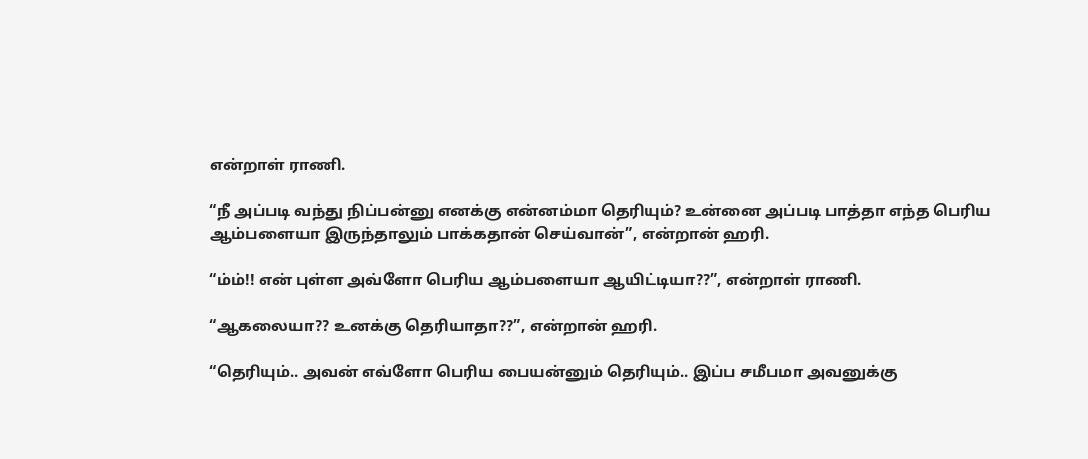என்றாள் ராணி.

“நீ அப்படி வந்து நிப்பன்னு எனக்கு என்னம்மா தெரியும்? உன்னை அப்படி பாத்தா எந்த பெரிய ஆம்பளையா இருந்தாலும் பாக்கதான் செய்வான்”, என்றான் ஹரி.

“ம்ம்!! என் புள்ள அவ்ளோ பெரிய ஆம்பளையா ஆயிட்டியா??”, என்றாள் ராணி.

“ஆகலையா?? உனக்கு தெரியாதா??”, என்றான் ஹரி.

“தெரியும்.. அவன் எவ்ளோ பெரிய பையன்னும் தெரியும்.. இப்ப சமீபமா அவனுக்கு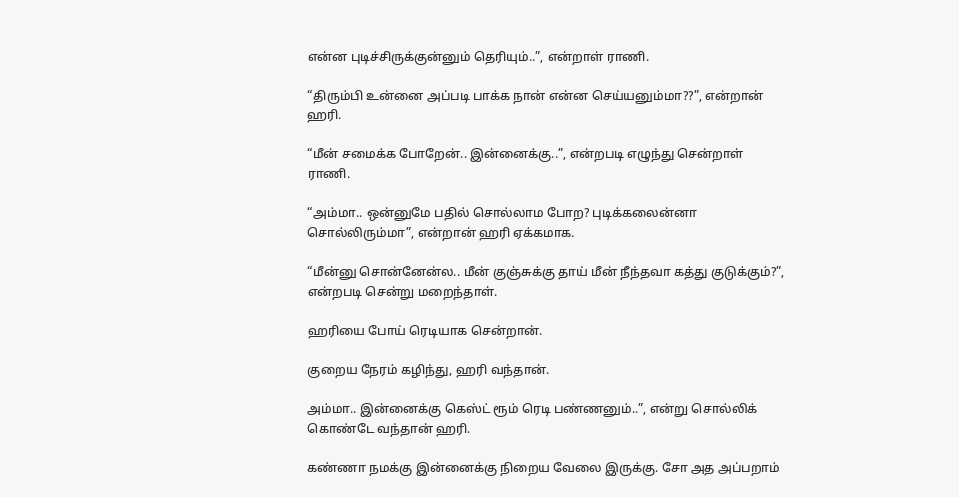என்ன புடிச்சிருக்குன்னும் தெரியும்..”, என்றாள் ராணி.

“திரும்பி உன்னை அப்படி பாக்க நான் என்ன செய்யனும்மா??”, என்றான் ஹரி.

“மீன் சமைக்க போறேன்.. இன்னைக்கு..”, என்றபடி எழுந்து சென்றாள் ராணி.

“அம்மா.. ஒன்னுமே பதில் சொல்லாம போற? புடிக்கலைன்னா சொல்லிரும்மா”, என்றான் ஹரி ஏக்கமாக.

“மீன்னு சொன்னேன்ல.. மீன் குஞ்சுக்கு தாய் மீன் நீந்தவா கத்து குடுக்கும்?”, என்றபடி சென்று மறைந்தாள்.

ஹரியை போய் ரெடியாக சென்றான்.

குறைய நேரம் கழிந்து, ஹரி வந்தான்.

அம்மா.. இன்னைக்கு கெஸ்ட் ரூம் ரெடி பண்ணனும்..”, என்று சொல்லிக் கொண்டே வந்தான் ஹரி.

கண்ணா நமக்கு இன்னைக்கு நிறைய வேலை இருக்கு. சோ அத அப்பறாம்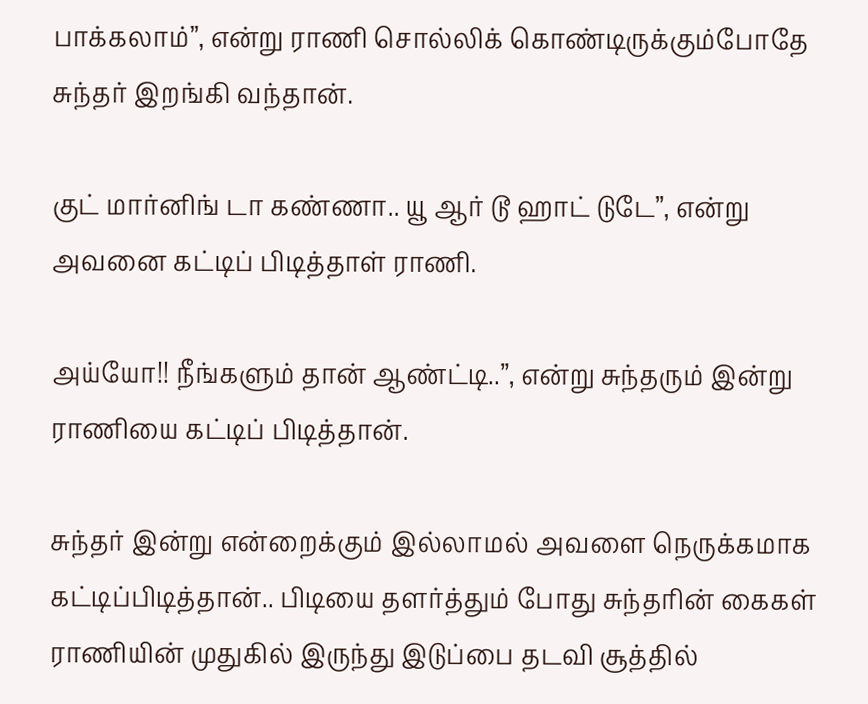பாக்கலாம்”, என்று ராணி சொல்லிக் கொண்டிருக்கும்போதே சுந்தர் இறங்கி வந்தான்.

குட் மார்னிங் டா கண்ணா.. யூ ஆர் டூ ஹாட் டுடே”, என்று அவனை கட்டிப் பிடித்தாள் ராணி.

அய்யோ!! நீங்களும் தான் ஆண்ட்டி..”, என்று சுந்தரும் இன்று ராணியை கட்டிப் பிடித்தான்.

சுந்தர் இன்று என்றைக்கும் இல்லாமல் அவளை நெருக்கமாக கட்டிப்பிடித்தான்.. பிடியை தளர்த்தும் போது சுந்தரின் கைகள் ராணியின் முதுகில் இருந்து இடுப்பை தடவி சூத்தில்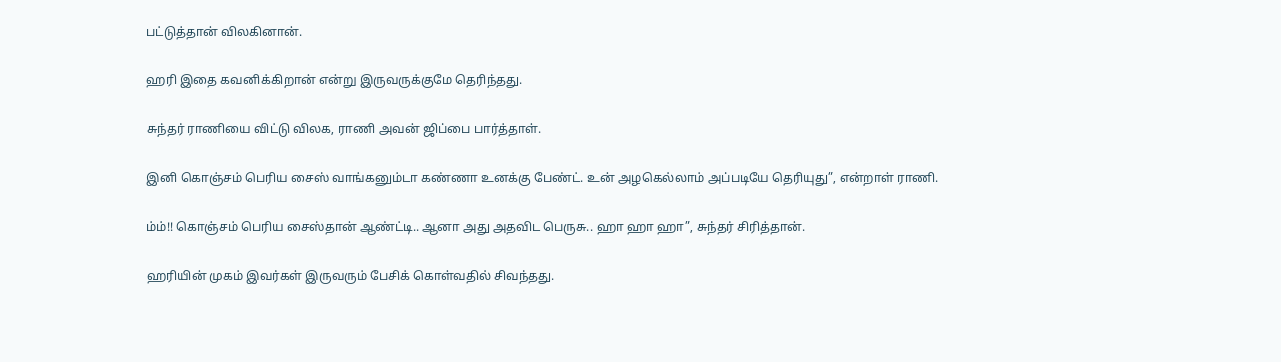பட்டுத்தான் விலகினான்.

ஹரி இதை கவனிக்கிறான் என்று இருவருக்குமே தெரிந்தது.

சுந்தர் ராணியை விட்டு விலக, ராணி அவன் ஜிப்பை பார்த்தாள்.

இனி கொஞ்சம் பெரிய சைஸ் வாங்கனும்டா கண்ணா உனக்கு பேண்ட். உன் அழகெல்லாம் அப்படியே தெரியுது”, என்றாள் ராணி.

ம்ம்!! கொஞ்சம் பெரிய சைஸ்தான் ஆண்ட்டி.. ஆனா அது அதவிட பெருசு.. ஹா ஹா ஹா”, சுந்தர் சிரித்தான்.

ஹரியின் முகம் இவர்கள் இருவரும் பேசிக் கொள்வதில் சிவந்தது.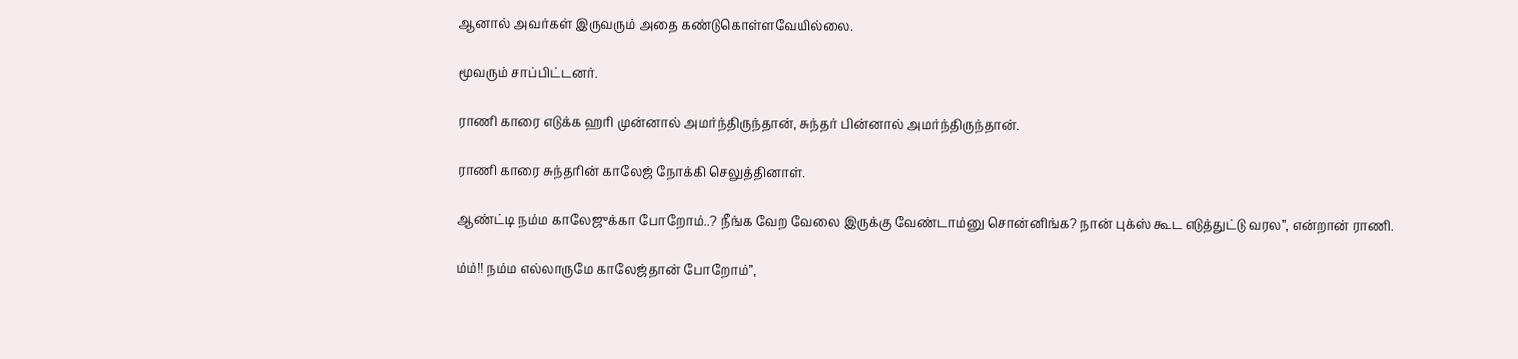ஆனால் அவர்கள் இருவரும் அதை கண்டுகொள்ளவேயில்லை.

மூவரும் சாப்பிட்டனர்.

ராணி காரை எடுக்க ஹரி முன்னால் அமர்ந்திருந்தான், சுந்தர் பின்னால் அமர்ந்திருந்தான்.

ராணி காரை சுந்தரின் காலேஜ் நோக்கி செலுத்தினாள்.

ஆண்ட்டி நம்ம காலேஜுக்கா போறோம்..? நீங்க வேற வேலை இருக்கு வேண்டாம்னு சொன்னிங்க? நான் புக்ஸ் கூட எடுத்துட்டு வரல”, என்றான் ராணி.

ம்ம்!! நம்ம எல்லாருமே காலேஜ்தான் போறோம்”,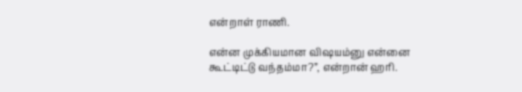என்றாள் ராணி.

என்ன முக்கியமான விஷயம்னு என்னை கூட்டிட்டு வந்தம்மா?”, என்றான் ஹரி.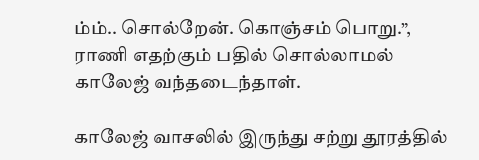ம்ம்.. சொல்றேன். கொஞ்சம் பொறு.”, ராணி எதற்கும் பதில் சொல்லாமல் காலேஜ் வந்தடைந்தாள்.

காலேஜ் வாசலில் இருந்து சற்று தூரத்தில்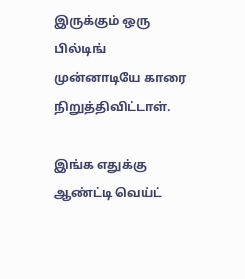இருக்கும் ஒரு பில்டிங் முன்னாடியே காரை நிறுத்திவிட்டாள்.

இங்க எதுக்கு ஆண்ட்டி வெய்ட்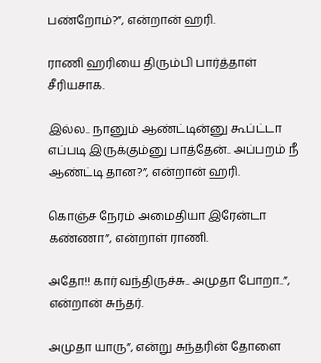பண்றோம்?”, என்றான் ஹரி.

ராணி ஹரியை திரும்பி பார்த்தாள் சீரியசாக.

இல்ல.. நானும் ஆண்ட்டின்னு கூப்ட்டா எப்படி இருக்கும்னு பாத்தேன்.. அப்பறம் நீ ஆண்ட்டி தான?”, என்றான் ஹரி.

கொஞ்ச நேரம் அமைதியா இரேன்டா கண்ணா”, என்றாள் ராணி.

அதோ!! கார் வந்திருச்சு.. அமுதா போறா..”, என்றான் சுந்தர்.

அமுதா யாரு”, என்று சுந்தரின் தோளை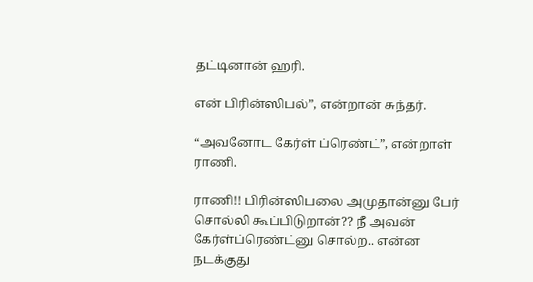தட்டினான் ஹரி.

என் பிரின்ஸிபல்”, என்றான் சுந்தர்.

“அவனோட கேர்ள் ப்ரெண்ட்”, என்றாள் ராணி.

ராணி!! பிரின்ஸிபலை அமுதான்னு பேர் சொல்லி கூப்பிடுறான்?? நீ அவன் கேர்ள்ப்ரெண்ட்னு சொல்ற.. என்ன நடக்குது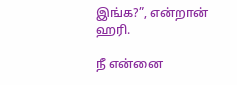இங்க?”, என்றான் ஹரி.

நீ என்னை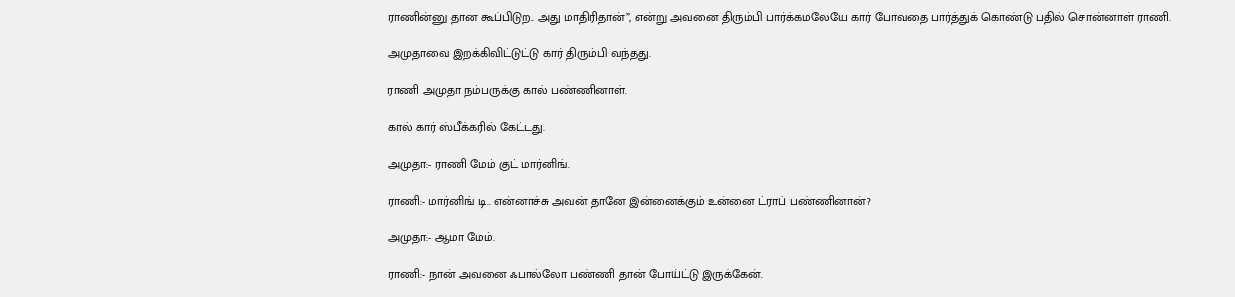ராணின்னு தான கூப்பிடுற.. அது மாதிரிதான்”, என்று அவனை திரும்பி பார்க்கமலேயே கார் போவதை பார்த்துக் கொண்டு பதில் சொன்னாள் ராணி.

அமுதாவை இறக்கிவிட்டுட்டு கார் திரும்பி வந்தது.

ராணி அமுதா நம்பருக்கு கால் பண்ணினாள்.

கால் கார் ஸ்பீக்கரில் கேட்டது.

அமுதா:- ராணி மேம் குட் மார்னிங்.

ராணி:- மார்னிங் டி.. என்னாச்சு அவன் தானே இன்னைக்கும் உன்னை ட்ராப் பண்ணினான்?

அமுதா:- ஆமா மேம்.

ராணி:- நான் அவனை ஃபால்லோ பண்ணி தான் போய்ட்டு இருக்கேன்.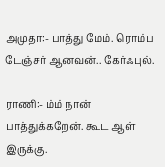அமுதா:- பாத்து மேம். ரொம்ப டேஞ்சர் ஆனவன்.. கேர்ஃபுல்.

ராணி:- ம்ம் நான் பாத்துக்கறேன். கூட ஆள் இருக்கு.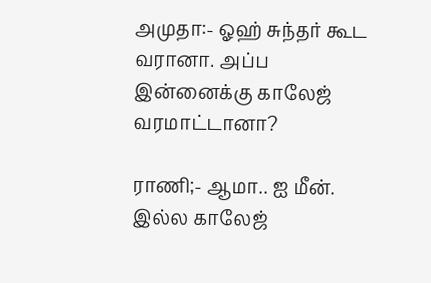அமுதா:- ஓஹ் சுந்தர் கூட வரானா. அப்ப இன்னைக்கு காலேஜ் வரமாட்டானா?

ராணி;- ஆமா.. ஐ மீன். இல்ல காலேஜ்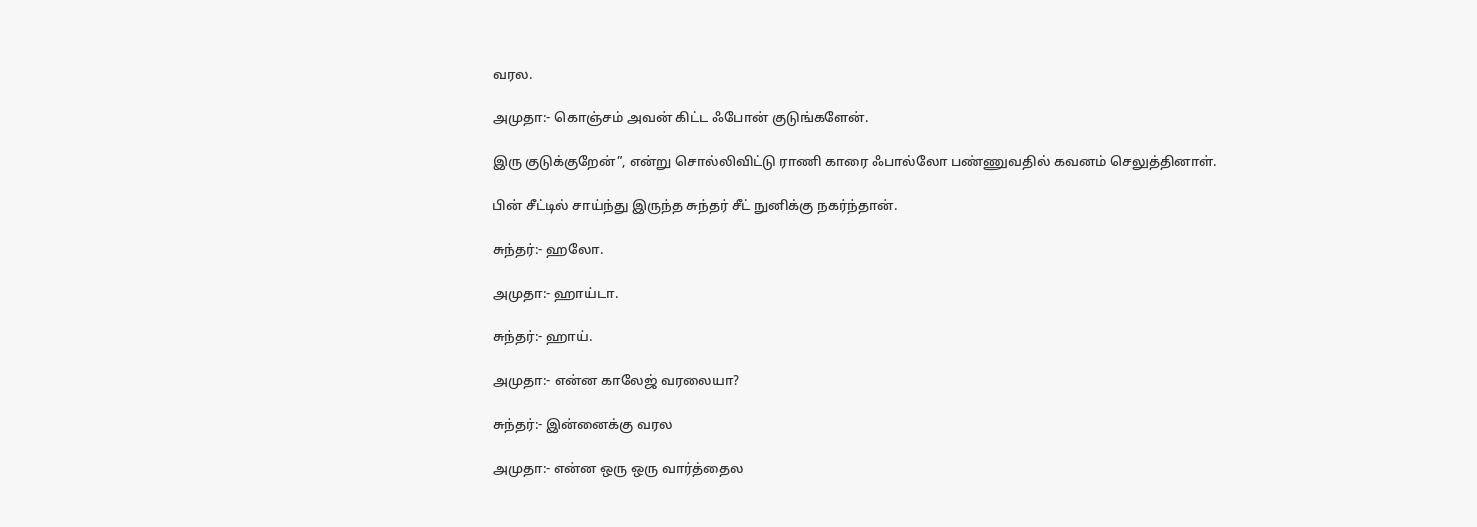வரல.

அமுதா:- கொஞ்சம் அவன் கிட்ட ஃபோன் குடுங்களேன்.

இரு குடுக்குறேன்”, என்று சொல்லிவிட்டு ராணி காரை ஃபால்லோ பண்ணுவதில் கவனம் செலுத்தினாள்.

பின் சீட்டில் சாய்ந்து இருந்த சுந்தர் சீட் நுனிக்கு நகர்ந்தான்.

சுந்தர்:- ஹலோ.

அமுதா:- ஹாய்டா.

சுந்தர்:- ஹாய்.

அமுதா:- என்ன காலேஜ் வரலையா?

சுந்தர்:- இன்னைக்கு வரல

அமுதா:- என்ன ஒரு ஒரு வார்த்தைல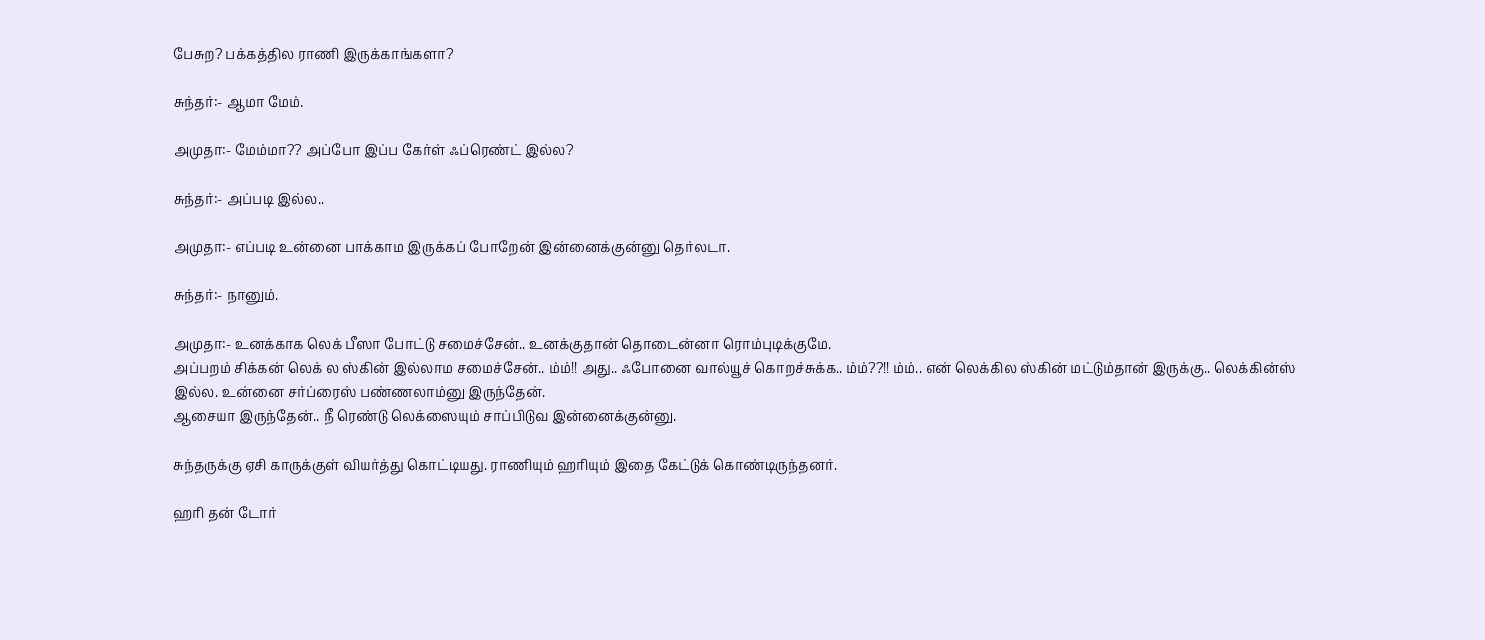பேசுற? பக்கத்தில ராணி இருக்காங்களா?

சுந்தர்:- ஆமா மேம்.

அமுதா:- மேம்மா?? அப்போ இப்ப கேர்ள் ஃப்ரெண்ட் இல்ல?

சுந்தர்:- அப்படி இல்ல..

அமுதா:- எப்படி உன்னை பாக்காம இருக்கப் போறேன் இன்னைக்குன்னு தெர்லடா.

சுந்தர்:- நானும்.

அமுதா:- உனக்காக லெக் பீஸா போட்டு சமைச்சேன்.. உனக்குதான் தொடைன்னா ரொம்புடிக்குமே.
அப்பறம் சிக்கன் லெக் ல ஸ்கின் இல்லாம சமைச்சேன்.. ம்ம்!! அது.. ஃபோனை வால்யூச் கொறச்சுக்க.. ம்ம்??!! ம்ம்.. என் லெக்கில ஸ்கின் மட்டும்தான் இருக்கு.. லெக்கின்ஸ் இல்ல. உன்னை சர்ப்ரைஸ் பண்ணலாம்னு இருந்தேன்.
ஆசையா இருந்தேன்.. நீ ரெண்டு லெக்ஸையும் சாப்பிடுவ இன்னைக்குன்னு.

சுந்தருக்கு ஏசி காருக்குள் வியர்த்து கொட்டியது. ராணியும் ஹரியும் இதை கேட்டுக் கொண்டிருந்தனர்.

ஹரி தன் டோர்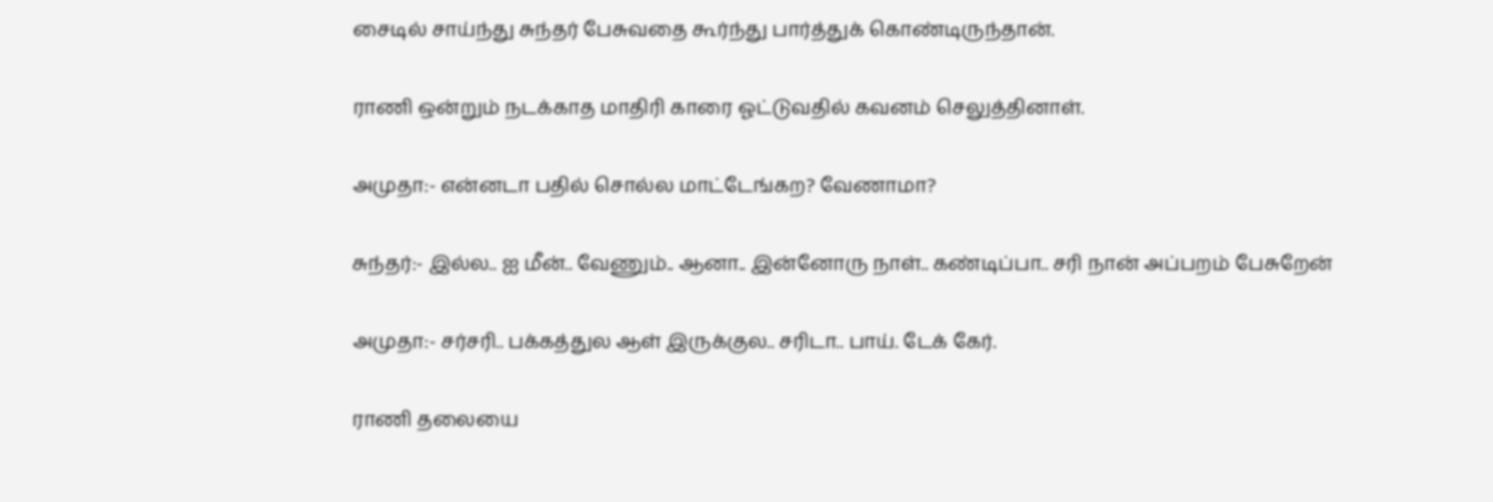சைடில் சாய்ந்து சுந்தர் பேசுவதை கூர்ந்து பார்த்துக் கொண்டிருந்தான்.

ராணி ஒன்றும் நடக்காத மாதிரி காரை ஓட்டுவதில் கவனம் செலுத்தினாள்.

அமுதா:- என்னடா பதில் சொல்ல மாட்டேங்கற? வேணாமா?

சுந்தர்:- இல்ல.. ஐ மீன்.. வேணும்.. ஆனா.. இன்னோரு நாள்.. கண்டிப்பா.. சரி நான் அப்பறம் பேசுறேன்

அமுதா:- சர்சரி.. பக்கத்துல ஆள் இருக்குல.. சரிடா.. பாய். டேக் கேர்.

ராணி தலையை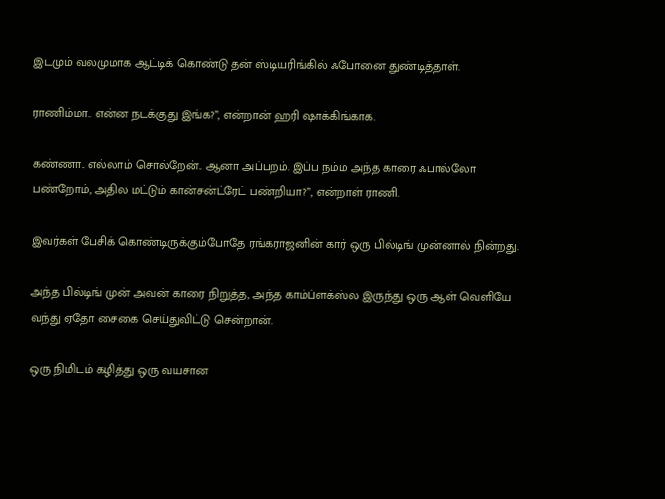இடமும் வலமுமாக ஆட்டிக் கொண்டு தன் ஸ்டியரிங்கில் ஃபோனை துண்டித்தாள்.

ராணிம்மா.. என்ன நடக்குது இங்க?”, என்றான் ஹரி ஷாக்கிங்காக.

கண்ணா.. எல்லாம் சொல்றேன்.. ஆனா அப்பறம். இப்ப நம்ம அந்த காரை ஃபால்லோ பண்றோம், அதில மட்டும் கான்சன்ட்ரேட் பண்றியா?”, என்றாள் ராணி.

இவர்கள் பேசிக் கொண்டிருக்கும்போதே ரங்கராஜனின் கார் ஒரு பில்டிங் முன்னால் நின்றது.

அந்த பில்டிங் முன் அவன் காரை நிறுத்த, அந்த காம்ப்ளக்ஸ்ல இருந்து ஒரு ஆள் வெளியே வந்து ஏதோ சைகை செய்துவிட்டு சென்றான்.

ஒரு நிமிடம் கழித்து ஒரு வயசான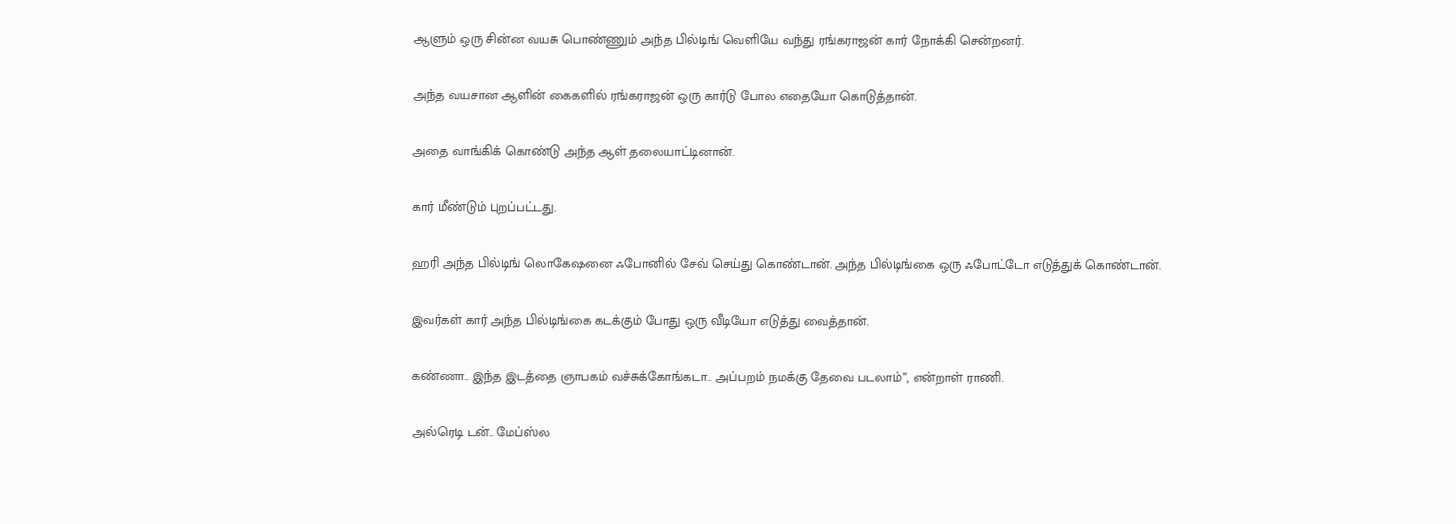ஆளும் ஒரு சின்ன வயசு பொண்ணும் அந்த பில்டிங் வெளியே வந்து ரங்கராஜன் கார் நோக்கி சென்றனர்.

அந்த வயசான ஆளின் கைகளில் ரங்கராஜன் ஒரு கார்டு போல எதையோ கொடுத்தான்.

அதை வாங்கிக் கொண்டு அந்த ஆள் தலையாட்டினான்.

கார் மீண்டும் புறப்பட்டது.

ஹரி அந்த பில்டிங் லொகேஷனை ஃபோனில் சேவ் செய்து கொண்டான். அந்த பில்டிங்கை ஒரு ஃபோட்டோ எடுத்துக் கொண்டான்.

இவர்கள் கார் அந்த பில்டிங்கை கடக்கும் போது ஒரு வீடியோ எடுத்து வைத்தான்.

கண்ணா.. இந்த இடத்தை ஞாபகம் வச்சுக்கோங்கடா.. அப்பறம் நமக்கு தேவை படலாம்”, என்றாள் ராணி.

அல்ரெடி டன்.. மேப்ஸ்ல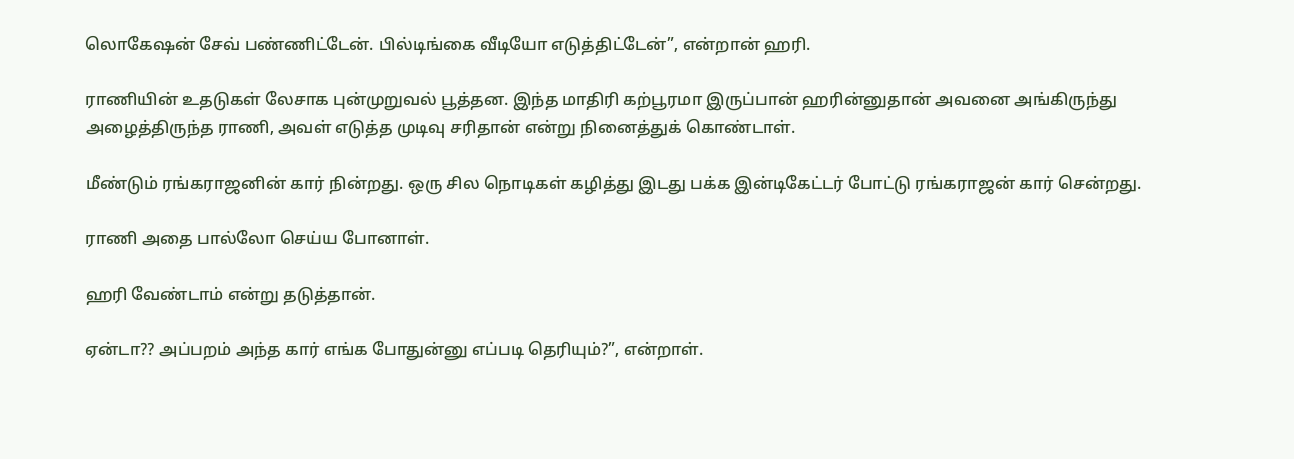லொகேஷன் சேவ் பண்ணிட்டேன். பில்டிங்கை வீடியோ எடுத்திட்டேன்”, என்றான் ஹரி.

ராணியின் உதடுகள் லேசாக புன்முறுவல் பூத்தன. இந்த மாதிரி கற்பூரமா இருப்பான் ஹரின்னுதான் அவனை அங்கிருந்து அழைத்திருந்த ராணி, அவள் எடுத்த முடிவு சரிதான் என்று நினைத்துக் கொண்டாள்.

மீண்டும் ரங்கராஜனின் கார் நின்றது. ஒரு சில நொடிகள் கழித்து இடது பக்க இன்டிகேட்டர் போட்டு ரங்கராஜன் கார் சென்றது.

ராணி அதை பால்லோ செய்ய போனாள்.

ஹரி வேண்டாம் என்று தடுத்தான்.

ஏன்டா?? அப்பறம் அந்த கார் எங்க போதுன்னு எப்படி தெரியும்?”, என்றாள்.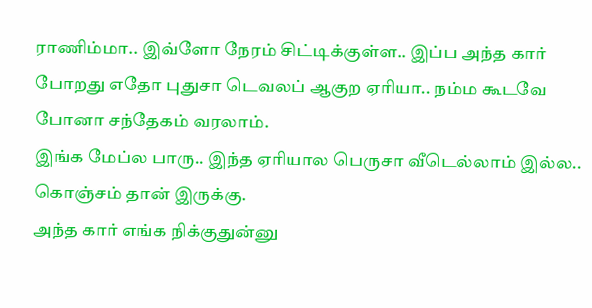ராணிம்மா.. இவ்ளோ நேரம் சிட்டிக்குள்ள.. இப்ப அந்த கார் போறது எதோ புதுசா டெவலப் ஆகுற ஏரியா.. நம்ம கூடவே போனா சந்தேகம் வரலாம்.
இங்க மேப்ல பாரு.. இந்த ஏரியால பெருசா வீடெல்லாம் இல்ல.. கொஞ்சம் தான் இருக்கு.
அந்த கார் எங்க நிக்குதுன்னு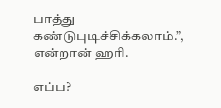பாத்து கண்டுபுடிச்சிக்கலாம்.”, என்றான் ஹரி.

எப்ப?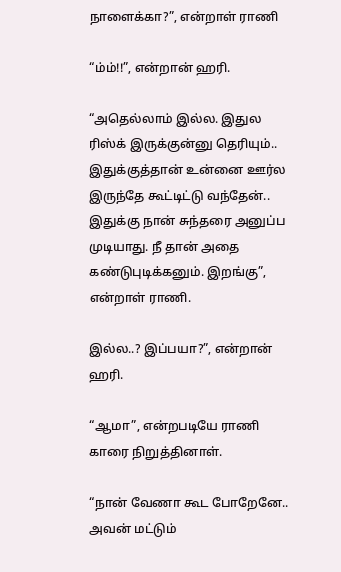நாளைக்கா?”, என்றாள் ராணி

“ம்ம்!!”, என்றான் ஹரி.

“அதெல்லாம் இல்ல. இதுல ரிஸ்க் இருக்குன்னு தெரியும்.. இதுக்குத்தான் உன்னை ஊர்ல இருந்தே கூட்டிட்டு வந்தேன்.. இதுக்கு நான் சுந்தரை அனுப்ப முடியாது. நீ தான் அதை கண்டுபுடிக்கனும். இறங்கு”, என்றாள் ராணி.

இல்ல..? இப்பயா?”, என்றான் ஹரி.

“ஆமா”, என்றபடியே ராணி காரை நிறுத்தினாள்.

“நான் வேணா கூட போறேனே.. அவன் மட்டும்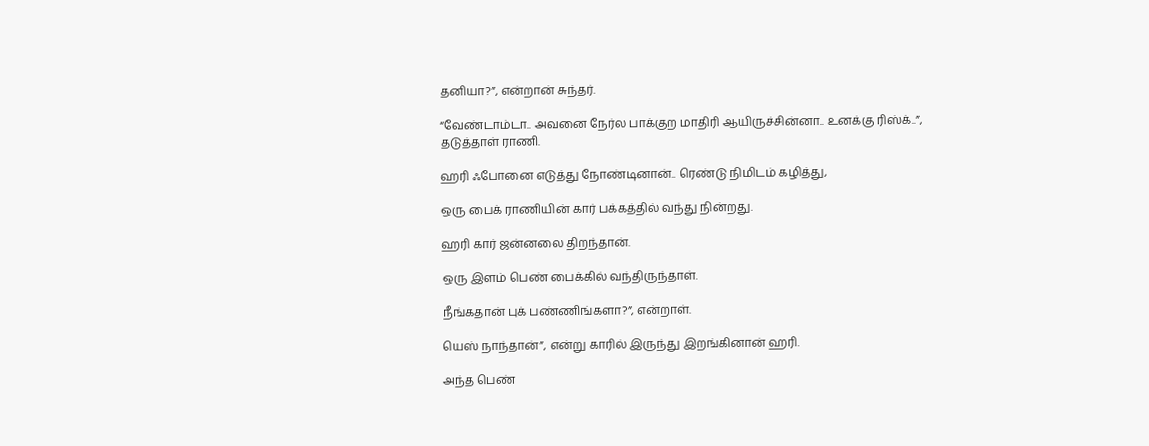தனியா?”, என்றான் சுந்தர்.

“வேண்டாம்டா.. அவனை நேர்ல பாக்குற மாதிரி ஆயிருச்சின்னா.. உனக்கு ரிஸ்க்..”, தடுத்தாள் ராணி.

ஹரி ஃபோனை எடுத்து நோண்டினான்.. ரெண்டு நிமிடம் கழித்து,

ஒரு பைக் ராணியின் கார் பக்கத்தில் வந்து நின்றது.

ஹரி கார் ஜன்னலை திறந்தான்.

ஒரு இளம் பெண் பைக்கில் வந்திருந்தாள்.

நீங்கதான் புக் பண்ணிங்களா?”, என்றாள்.

யெஸ் நாந்தான்”, என்று காரில் இருந்து இறங்கினான் ஹரி.

அந்த பெண்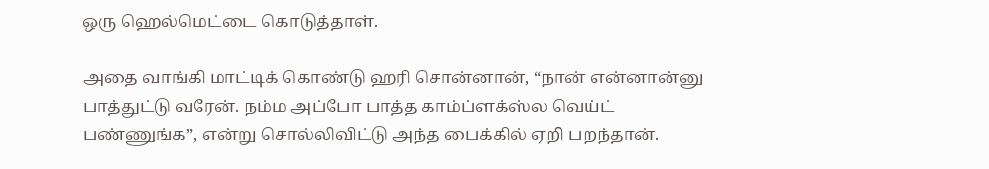ஒரு ஹெல்மெட்டை கொடுத்தாள்.

அதை வாங்கி மாட்டிக் கொண்டு ஹரி சொன்னான், “நான் என்னான்னு பாத்துட்டு வரேன். நம்ம அப்போ பாத்த காம்ப்ளக்ஸ்ல வெய்ட் பண்ணுங்க”, என்று சொல்லிவிட்டு அந்த பைக்கில் ஏறி பறந்தான்.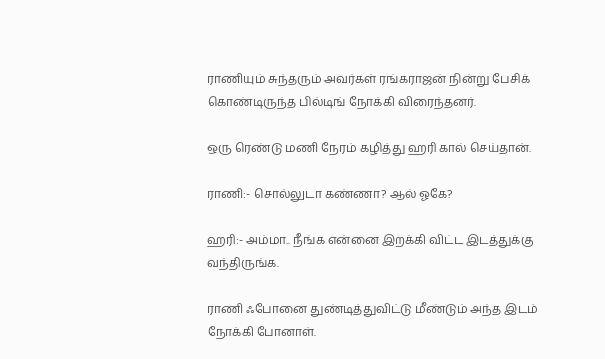ராணியும் சுந்தரும் அவர்கள் ரங்கராஜன் நின்று பேசிக் கொண்டிருந்த பில்டிங் நோக்கி விரைந்தனர்.

ஒரு ரெண்டு மணி நேரம் கழித்து ஹரி கால் செய்தான்.

ராணி:- சொல்லுடா கண்ணா? ஆல் ஓகே?

ஹரி:- அம்மா.. நீங்க என்னை இறக்கி விட்ட இடத்துக்கு வந்திருங்க.

ராணி ஃபோனை துண்டித்துவிட்டு மீண்டும் அந்த இடம் நோக்கி போனாள்.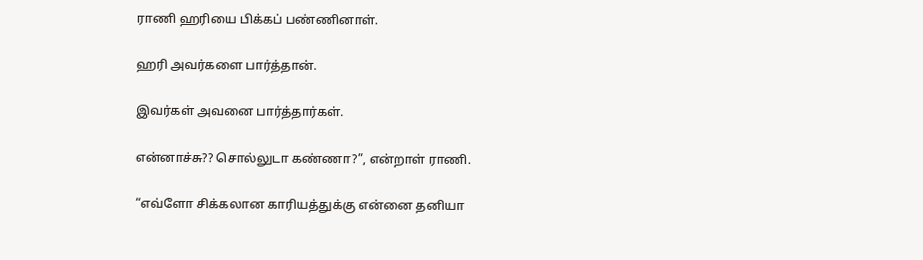ராணி ஹரியை பிக்கப் பண்ணினாள்.

ஹரி அவர்களை பார்த்தான்.

இவர்கள் அவனை பார்த்தார்கள்.

என்னாச்சு?? சொல்லுடா கண்ணா?”, என்றாள் ராணி.

“எவ்ளோ சிக்கலான காரியத்துக்கு என்னை தனியா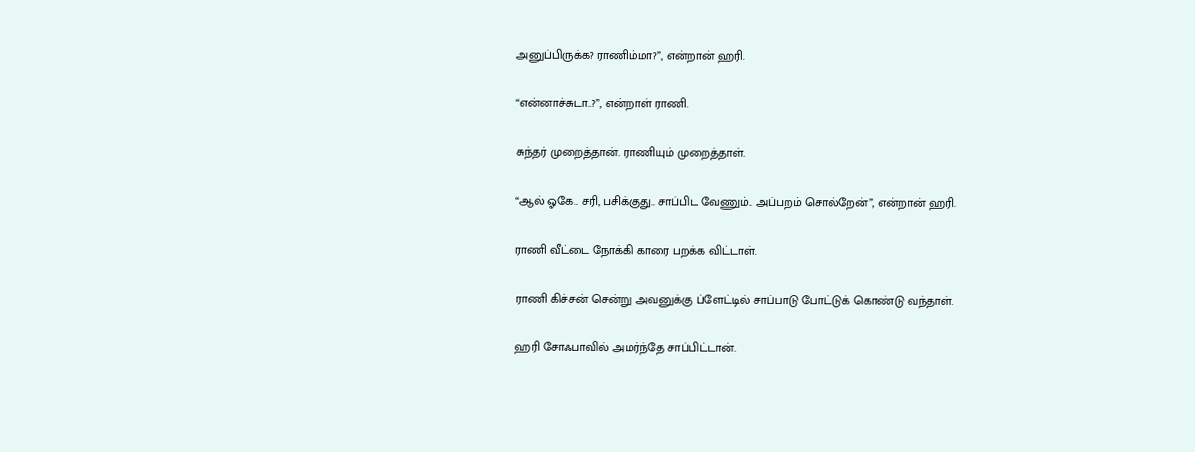அனுப்பிருக்க? ராணிம்மா?”, என்றான் ஹரி.

“என்னாச்சுடா..?”, என்றாள் ராணி.

சுந்தர் முறைத்தான். ராணியும் முறைத்தாள்.

“ஆல் ஓகே.. சரி, பசிக்குது.. சாப்பிட வேணும்.. அப்பறம் சொல்றேன்”, என்றான் ஹரி.

ராணி வீட்டை நோக்கி காரை பறக்க விட்டாள்.

ராணி கிச்சன் சென்று அவனுக்கு ப்ளேட்டில் சாப்பாடு போட்டுக் கொண்டு வந்தாள்.

ஹரி சோஃபாவில் அமர்ந்தே சாப்பிட்டான்.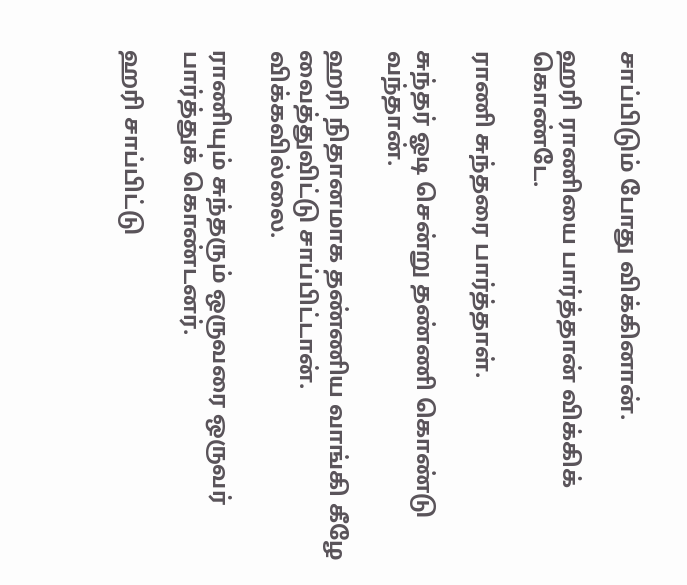சாப்பிடும் போது விக்கினான்.

ஹரி ராணியை பார்த்தான் விக்கிக் கொண்டே.

ராணி சுந்தரை பார்த்தாள்.

சுந்தர் ஓடி சென்று தண்ணி கொண்டு வந்தான்.

ஹரி நிதானமாக தண்ணிய வாங்கி கீழே வைத்துவிட்டு சாப்பிட்டான். விக்கவில்லை.

ராணியும் சுந்தரும் ஒருவரை ஒருவர் பார்த்துக் கொண்டனர்.

ஹரி சாப்பிட்டு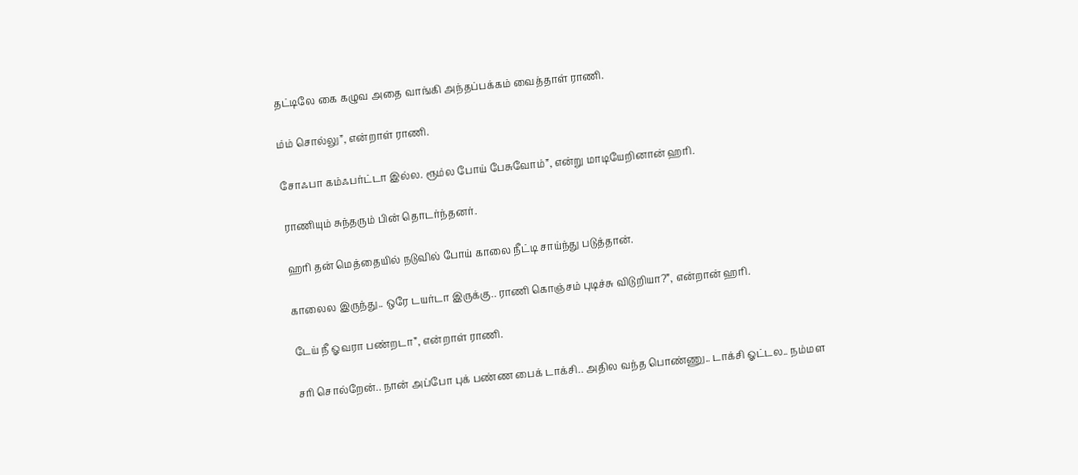தட்டிலே கை கழுவ அதை வாங்கி அந்தப்பக்கம் வைத்தாள் ராணி.

ம்ம் சொல்லு”, என்றாள் ராணி.

சோஃபா கம்ஃபர்ட்டா இல்ல. ரூம்ல போய் பேசுவோம்”, என்று மாடியேறினான் ஹரி.

ராணியும் சுந்தரும் பின் தொடர்ந்தனர்.

ஹரி தன் மெத்தையில் நடுவில் போய் காலை நீட்டி சாய்ந்து படுத்தான்.

காலைல இருந்து.. ஒரே டயர்டா இருக்கு.. ராணி கொஞ்சம் புடிச்சு விடுறியா?”, என்றான் ஹரி.

டேய் நீ ஓவரா பண்றடா”, என்றாள் ராணி.

சரி சொல்றேன்.. நான் அப்போ புக் பண்ண பைக் டாக்சி.. அதில வந்த பொண்ணு.. டாக்சி ஓட்டல.. நம்மள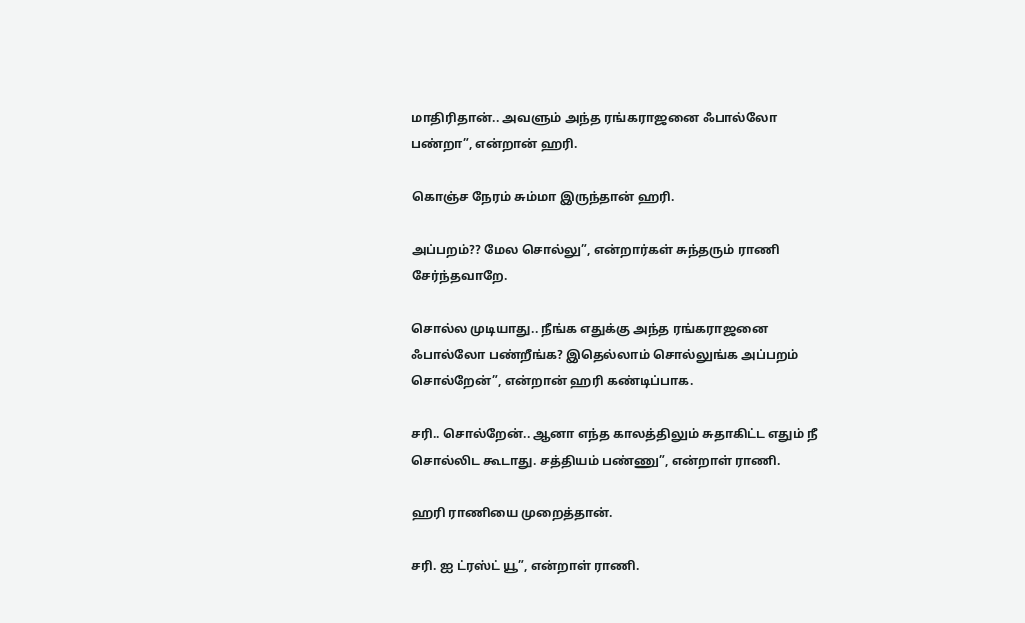மாதிரிதான்.. அவளும் அந்த ரங்கராஜனை ஃபால்லோ பண்றா”, என்றான் ஹரி.

கொஞ்ச நேரம் சும்மா இருந்தான் ஹரி.

அப்பறம்?? மேல சொல்லு”, என்றார்கள் சுந்தரும் ராணி சேர்ந்தவாறே.

சொல்ல முடியாது.. நீங்க எதுக்கு அந்த ரங்கராஜனை ஃபால்லோ பண்றீங்க? இதெல்லாம் சொல்லுங்க அப்பறம் சொல்றேன்”, என்றான் ஹரி கண்டிப்பாக.

சரி.. சொல்றேன்.. ஆனா எந்த காலத்திலும் சுதாகிட்ட எதும் நீ சொல்லிட கூடாது. சத்தியம் பண்ணு”, என்றாள் ராணி.

ஹரி ராணியை முறைத்தான்.

சரி. ஐ ட்ரஸ்ட் யூ”, என்றாள் ராணி.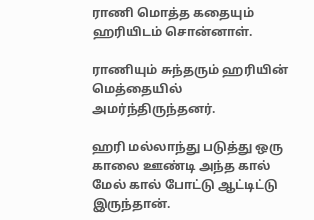ராணி மொத்த கதையும் ஹரியிடம் சொன்னாள்.

ராணியும் சுந்தரும் ஹரியின் மெத்தையில் அமர்ந்திருந்தனர்.

ஹரி மல்லாந்து படுத்து ஒரு காலை ஊண்டி அந்த கால் மேல் கால் போட்டு ஆட்டிட்டு இருந்தான்.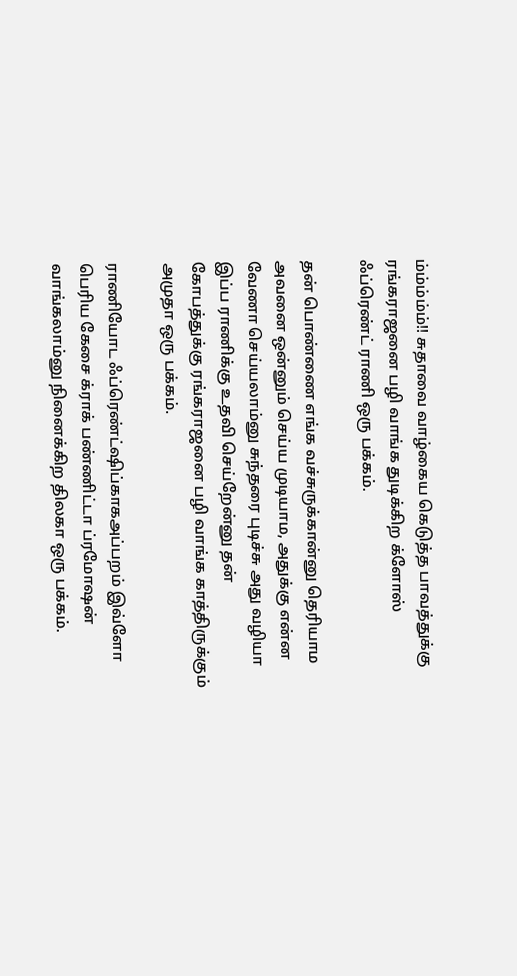ம்ம்ம்ம்ம்!! சுதாவை வாழ்கைய கெடுத்த பாவத்துக்கு ரங்கராஜனை பழி வாங்க துடிக்கிற க்ளோஸ் ஃப்ரெண்ட் ராணி ஒரு பக்கம்.

தன் பொண்ணை எங்க வச்சுருக்கான்னு தெரியாம அவனை ஒன்னும் செய்ய முடியாம, அதுக்கு என்ன வேணா செய்யலாம்னு சுந்தரை புடிச்சு அது வழியா இப்ப ராணிக்கு உதவி செய்றேன்னு தன் கோபத்துக்கு ரங்கராஜனை பழி வாங்க காத்திருக்கும் அமுதா ஒரு பக்கம்.

ராணியோட ஃப்ரெண்ட்ஷிப்காகஅப்பறம் இவ்ளோ பெரிய கேசை க்ராக் பண்ணிட்டா ப்ரமோஷன் வாங்கலாம்னு நினைக்கிற திலகா ஒரு பக்கம்.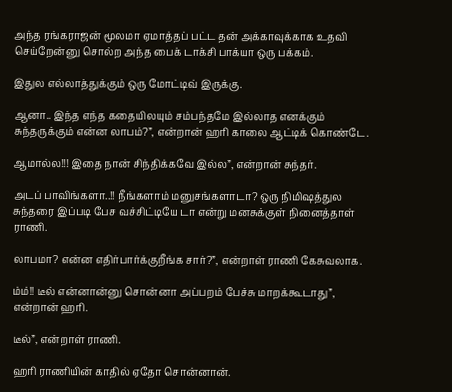அந்த ரங்கராஜன் மூலமா ஏமாத்தப் பட்ட தன் அக்காவுக்காக உதவி செய்றேன்னு சொல்ற அந்த பைக் டாக்சி பாக்யா ஒரு பக்கம்.

இதுல எல்லாத்துக்கும் ஒரு மோட்டிவ் இருக்கு.

ஆனா.. இந்த எந்த கதையிலயும் சம்பந்தமே இல்லாத எனக்கும் சுந்தருக்கும் என்ன லாபம்?”, என்றான் ஹரி காலை ஆட்டிக் கொண்டே.

ஆமால்ல!!! இதை நான் சிந்திக்கவே இல்ல”, என்றான் சுந்தர்.

அடப் பாவிங்களா..!! நீங்களாம் மனுசங்களாடா? ஒரு நிமிஷத்துல சுந்தரை இப்படி பேச வச்சிட்டியே டா என்று மனசுக்குள் நினைத்தாள் ராணி.

லாபமா? என்ன எதிர்பார்க்குறீங்க சார்?”, என்றாள் ராணி கேசுவலாக.

ம்ம்!! டீல் என்னான்னு சொன்னா அப்பறம் பேச்சு மாறக்கூடாது”, என்றான் ஹரி.

டீல்”, என்றாள் ராணி.

ஹரி ராணியின் காதில் ஏதோ சொன்னான்.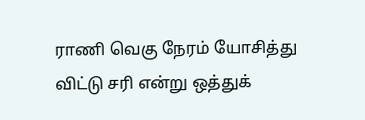ராணி வெகு நேரம் யோசித்து விட்டு சரி என்று ஒத்துக்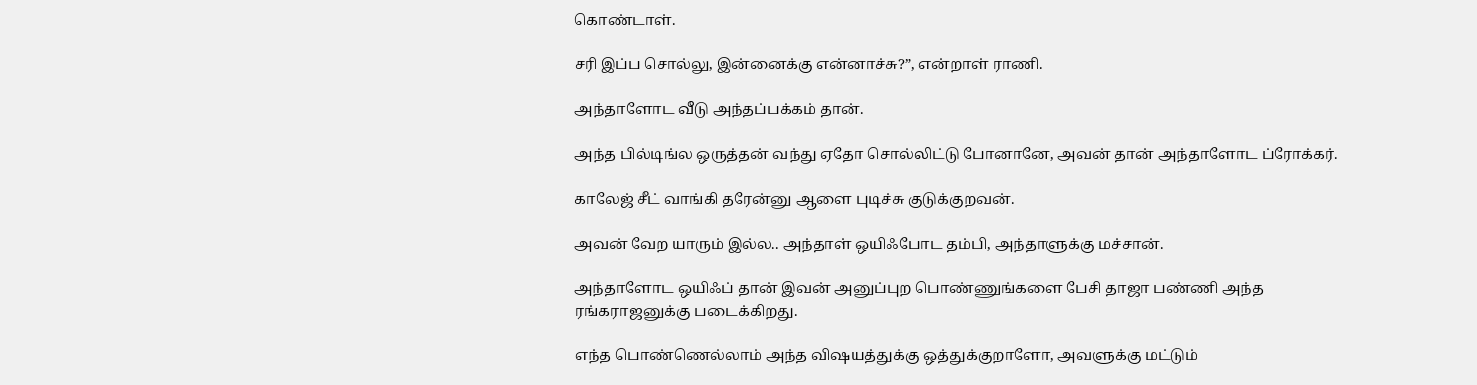கொண்டாள்.

சரி இப்ப சொல்லு, இன்னைக்கு என்னாச்சு?”, என்றாள் ராணி.

அந்தாளோட வீடு அந்தப்பக்கம் தான்.

அந்த பில்டிங்ல ஒருத்தன் வந்து ஏதோ சொல்லிட்டு போனானே, அவன் தான் அந்தாளோட ப்ரோக்கர்.

காலேஜ் சீட் வாங்கி தரேன்னு ஆளை புடிச்சு குடுக்குறவன்.

அவன் வேற யாரும் இல்ல.. அந்தாள் ஒயிஃபோட தம்பி, அந்தாளுக்கு மச்சான்.

அந்தாளோட ஒயிஃப் தான் இவன் அனுப்புற பொண்ணுங்களை பேசி தாஜா பண்ணி அந்த ரங்கராஜனுக்கு படைக்கிறது.

எந்த பொண்ணெல்லாம் அந்த விஷயத்துக்கு ஒத்துக்குறாளோ, அவளுக்கு மட்டும்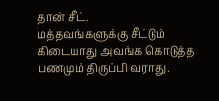தான் சீட்.
மத்தவங்களுக்கு சீட்டும் கிடையாது அவங்க கொடுத்த பணமும் திருப்பி வராது.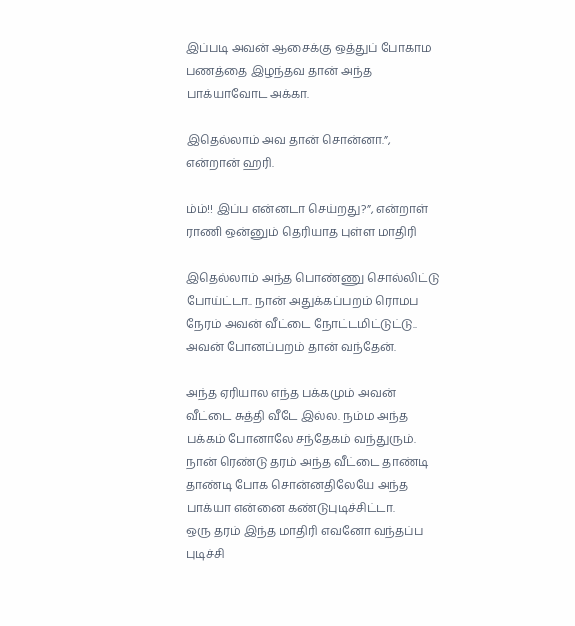இப்படி அவன் ஆசைக்கு ஒத்துப் போகாம பணத்தை இழந்தவ தான் அந்த பாக்யாவோட அக்கா.

இதெல்லாம் அவ தான் சொன்னா.”, என்றான் ஹரி.

ம்ம்!! இப்ப என்னடா செய்றது?”, என்றாள் ராணி ஒன்னும் தெரியாத புள்ள மாதிரி

இதெல்லாம் அந்த பொண்ணு சொல்லிட்டு போய்ட்டா.. நான் அதுக்கப்பறம் ரொமப நேரம் அவன் வீட்டை நோட்டமிட்டுட்டு.. அவன் போனப்பறம் தான் வந்தேன்.

அந்த ஏரியால எந்த பக்கமும் அவன் வீட்டை சுத்தி வீடே இல்ல. நம்ம அந்த பக்கம் போனாலே சந்தேகம் வந்துரும். நான் ரெண்டு தரம் அந்த வீட்டை தாண்டி தாண்டி போக சொன்னதிலேயே அந்த பாக்யா என்னை கண்டுபுடிச்சிட்டா.
ஒரு தரம் இந்த மாதிரி எவனோ வந்தப்ப புடிச்சி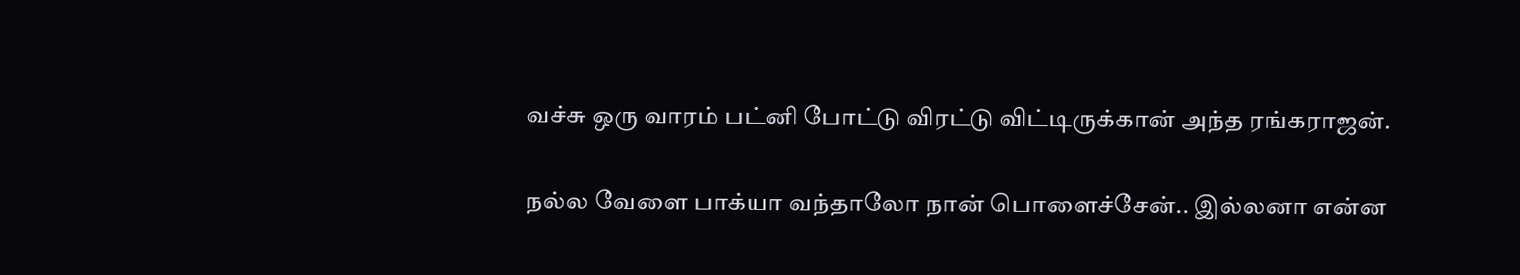வச்சு ஒரு வாரம் பட்னி போட்டு விரட்டு விட்டிருக்கான் அந்த ரங்கராஜன்.

நல்ல வேளை பாக்யா வந்தாலோ நான் பொளைச்சேன்.. இல்லனா என்ன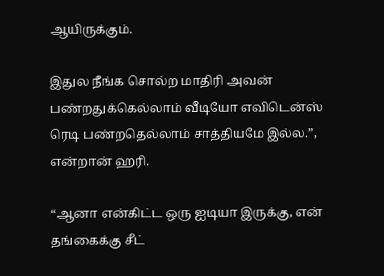ஆயிருக்கும்.

இதுல நீங்க சொல்ற மாதிரி அவன் பண்றதுக்கெல்லாம் வீடியோ எவிடென்ஸ் ரெடி பண்றதெல்லாம் சாத்தியமே இல்ல.”, என்றான் ஹரி.

“ஆனா என்கிட்ட ஒரு ஐடியா இருக்கு, என் தங்கைக்கு சீட்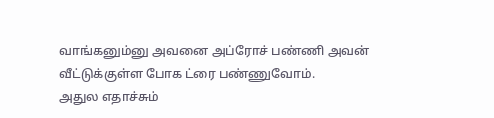வாங்கனும்னு அவனை அப்ரோச் பண்ணி அவன் வீட்டுக்குள்ள போக ட்ரை பண்ணுவோம்.
அதுல எதாச்சும்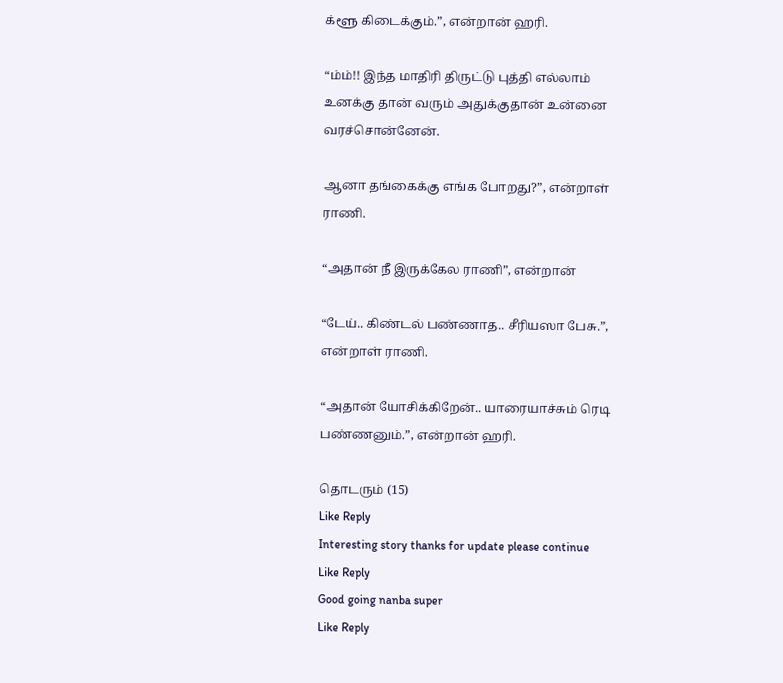க்ளூ கிடைக்கும்.”, என்றான் ஹரி.

“ம்ம்!! இந்த மாதிரி திருட்டு புத்தி எல்லாம் உனக்கு தான் வரும் அதுக்குதான் உன்னை வரச்சொன்னேன்.

ஆனா தங்கைக்கு எங்க போறது?”, என்றாள் ராணி.

“அதான் நீ இருக்கேல ராணி”, என்றான்

“டேய்.. கிண்டல் பண்ணாத.. சீரியஸா பேசு.”, என்றாள் ராணி.

“அதான் யோசிக்கிறேன்.. யாரையாச்சும் ரெடி பண்ணனும்.”, என்றான் ஹரி.

தொடரும் (15)
Like Reply
Interesting story thanks for update please continue
Like Reply
Good going nanba super
Like Reply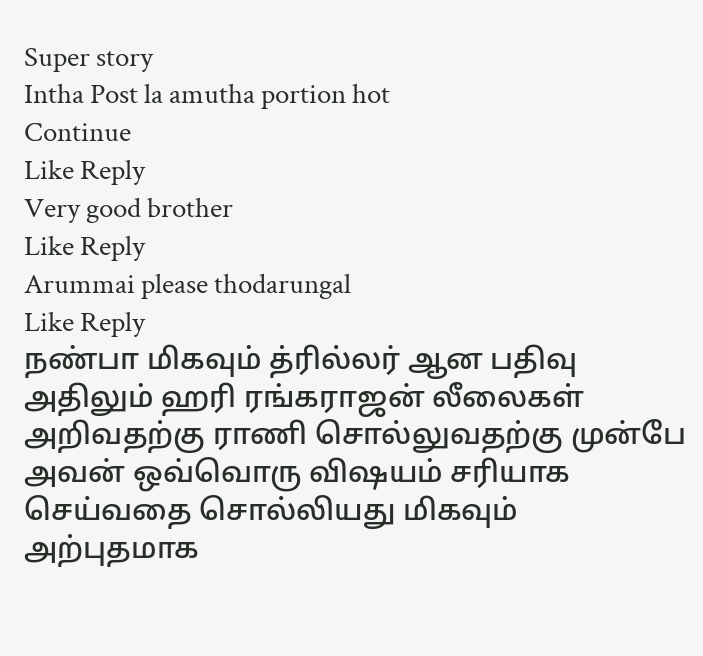Super story
Intha Post la amutha portion hot
Continue
Like Reply
Very good brother
Like Reply
Arummai please thodarungal
Like Reply
நண்பா மிகவும் த்ரில்லர் ஆன பதிவு அதிலும் ஹரி ரங்கராஜன் லீலைகள் அறிவதற்கு ராணி சொல்லுவதற்கு முன்பே அவன் ஒவ்வொரு விஷயம் சரியாக செய்வதை சொல்லியது மிகவும் அற்புதமாக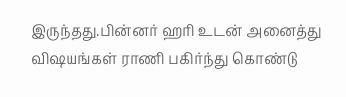இருந்தது.பின்னர் ஹரி உடன் அனைத்து விஷயங்கள் ராணி பகிர்ந்து கொண்டு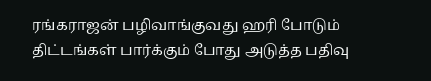ரங்கராஜன் பழிவாங்குவது ஹரி போடும் திட்டங்கள் பார்க்கும் போது அடுத்த பதிவு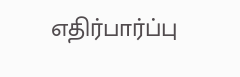எதிர்பார்ப்பு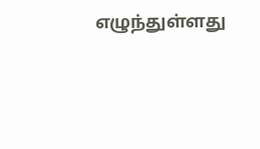எழுந்துள்ளது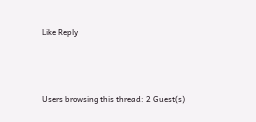Like Reply




Users browsing this thread: 2 Guest(s)